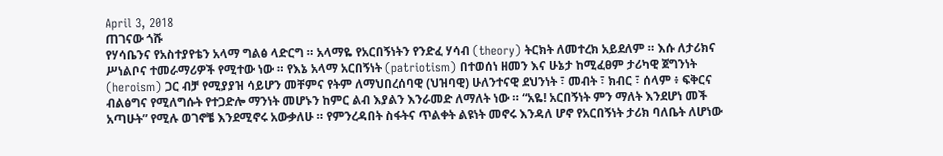April 3, 2018
ጠገናው ጎሹ
የሃሳቤንና የአስተያየቴን አላማ ግልፅ ላድርግ ። አላማዬ የአርበኝነትን የንድፈ ሃሳብ (theory) ትርክት ለመተረክ አይደለም ። እሱ ለታሪክና ሥነልቦና ተመራማሪዎች የሚተው ነው ። የእኔ አላማ አርበኝነት (patriotism) በተወሰነ ዘመን እና ሁኔታ ከሚፈፀም ታሪካዊ ጀግንነት (heroism) ጋር ብቻ የሚያያዝ ሳይሆን መቸምና የትም ለማህበረሰባዊ (ህዝባዊ) ሁለንተናዊ ደህንነት ፣ መብት ፣ ክብር ፣ ሰላም ፥ ፍቅርና ብልፅግና የሚለግሱት የተጋድሎ ማንነት መሆኑን ከምር ልብ እያልን እንራመድ ለማለት ነው ። “አዬ! አርበኝነት ምን ማለት እንደሆነ መች አጣሁት” የሚሉ ወገኖቼ እንደሚኖሩ አውቃለሁ ። የምንረዳበት ስፋትና ጥልቀት ልዩነት መኖሩ እንዳለ ሆኖ የአርበኝነት ታሪክ ባለቤት ለሆነው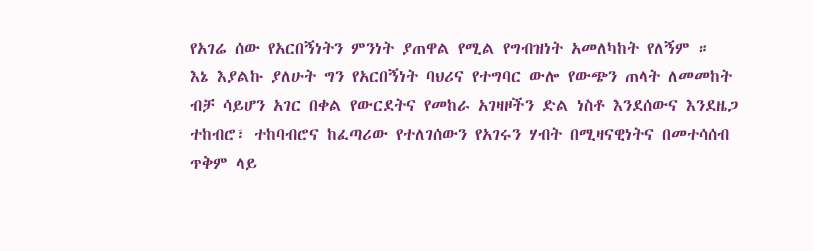የአገሬ ሰው የአርበኝነትን ምንነት ያጠዋል የሚል የግብዝነት አመለካከት የለኝም ።
እኔ እያልኩ ያለሁት ግን የአርበኝነት ባህሪና የተግባር ውሎ የውጭን ጠላት ለመመከት ብቻ ሳይሆን አገር በቀል የውርደትና የመከራ አገዛዞችን ድል ነስቶ እንደሰውና እንደዜጋ ተከብሮ፣ ተከባብሮና ከፈጣሪው የተለገሰውን የአገሩን ሃብት በሚዛናዊነትና በመተሳሰብ ጥቅም ላይ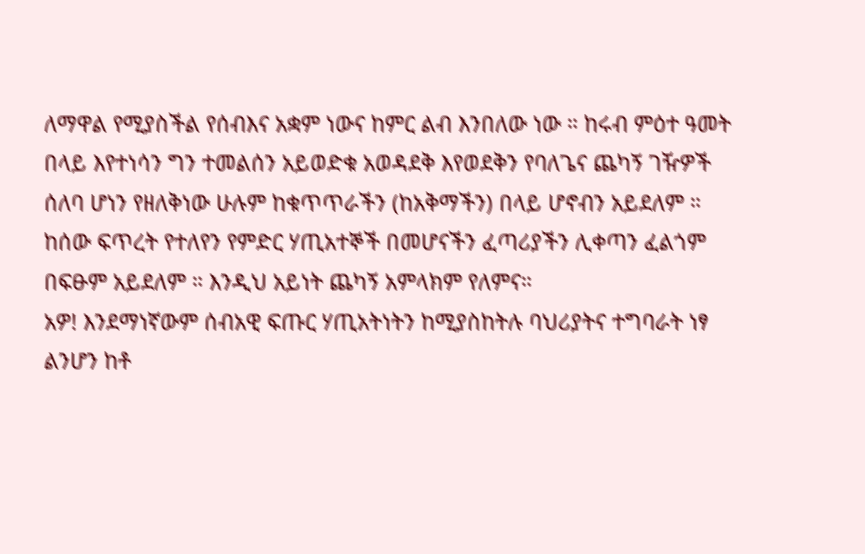ለማዋል የሚያስችል የሰብእና አቋም ነውና ከምር ልብ እንበለው ነው ። ከሩብ ምዕተ ዓመት በላይ እየተነሳን ግን ተመልሰን አይወድቁ አወዳደቅ እየወደቅን የባለጌና ጨካኝ ገዥዎች ሰለባ ሆነን የዘለቅነው ሁሉም ከቁጥጥራችን (ከአቅማችን) በላይ ሆኖብን አይደለም ። ከሰው ፍጥረት የተለየን የምድር ሃጢአተኞች በመሆናችን ፈጣሪያችን ሊቀጣን ፈልጎም በፍፁም አይደለም ። እንዲህ አይነት ጨካኝ አምላክም የለምና።
አዎ! እንደማነኛውም ሰብአዊ ፍጡር ሃጢአትነትን ከሚያስከትሉ ባህሪያትና ተግባራት ነፃ ልንሆን ከቶ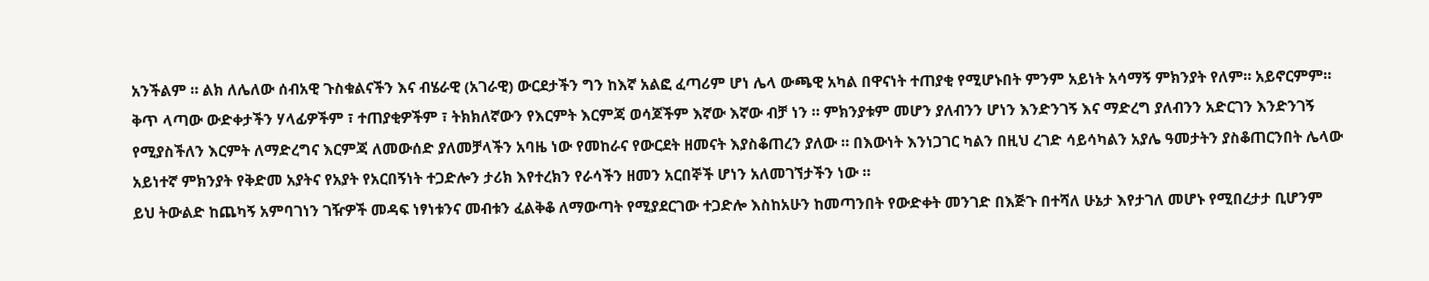አንችልም ። ልክ ለሌለው ሰብአዊ ጉስቁልናችን እና ብሄራዊ (አገራዊ) ውርደታችን ግን ከእኛ አልፎ ፈጣሪም ሆነ ሌላ ውጫዊ አካል በዋናነት ተጠያቂ የሚሆኑበት ምንም አይነት አሳማኝ ምክንያት የለም። አይኖርምም። ቅጥ ላጣው ውድቀታችን ሃላፊዎችም ፣ ተጠያቂዎችም ፣ ትክክለኛውን የእርምት እርምጃ ወሳጆችም እኛው እኛው ብቻ ነን ። ምክንያቱም መሆን ያለብንን ሆነን እንድንገኝ እና ማድረግ ያለብንን አድርገን እንድንገኝ የሚያስችለን እርምት ለማድረግና እርምጃ ለመውሰድ ያለመቻላችን አባዜ ነው የመከራና የውርደት ዘመናት እያስቆጠረን ያለው ። በእውነት እንነጋገር ካልን በዚህ ረገድ ሳይሳካልን አያሌ ዓመታትን ያስቆጠርንበት ሌላው አይነተኛ ምክንያት የቅድመ አያትና የአያት የአርበኝነት ተጋድሎን ታሪክ እየተረክን የራሳችን ዘመን አርበኞች ሆነን አለመገኘታችን ነው ።
ይህ ትውልድ ከጨካኝ አምባገነን ገዥዎች መዳፍ ነፃነቱንና መብቱን ፈልቅቆ ለማውጣት የሚያደርገው ተጋድሎ እስከአሁን ከመጣንበት የውድቀት መንገድ በእጅጉ በተሻለ ሁኔታ እየታገለ መሆኑ የሚበረታታ ቢሆንም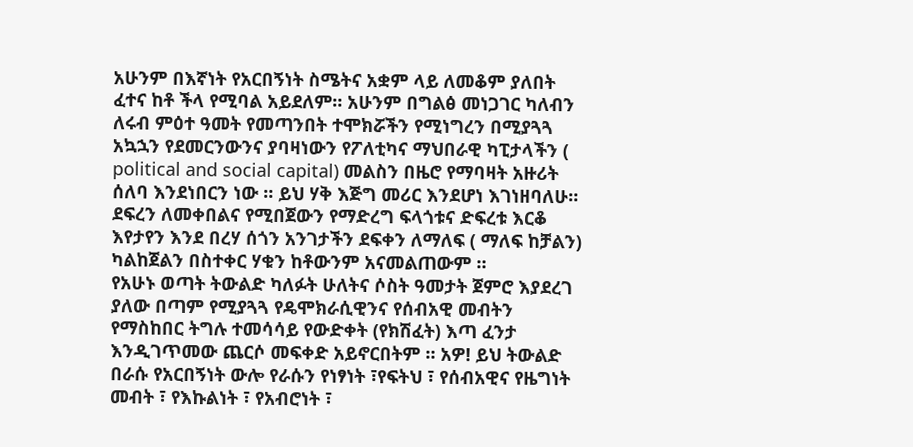አሁንም በእኛነት የአርበኝነት ስሜትና አቋም ላይ ለመቆም ያለበት ፈተና ከቶ ችላ የሚባል አይደለም። አሁንም በግልፅ መነጋገር ካለብን ለሩብ ምዕተ ዓመት የመጣንበት ተሞክሯችን የሚነግረን በሚያጓጓ አኳኋን የደመርንውንና ያባዛነውን የፖለቲካና ማህበራዊ ካፒታላችን ( political and social capital) መልስን በዜሮ የማባዛት አዙሪት ሰለባ እንደነበርን ነው ። ይህ ሃቅ እጅግ መሪር እንደሆነ እገነዘባለሁ። ደፍረን ለመቀበልና የሚበጀውን የማድረግ ፍላጎቱና ድፍረቱ እርቆ እየታየን እንደ በረሃ ሰጎን አንገታችን ደፍቀን ለማለፍ ( ማለፍ ከቻልን) ካልከጀልን በስተቀር ሃቁን ከቶውንም አናመልጠውም ።
የአሁኑ ወጣት ትውልድ ካለፉት ሁለትና ሶስት ዓመታት ጀምሮ እያደረገ ያለው በጣም የሚያጓጓ የዴሞክራሲዊንና የሰብአዊ መብትን የማስከበር ትግሉ ተመሳሳይ የውድቀት (የክሽፈት) እጣ ፈንታ እንዲገጥመው ጨርሶ መፍቀድ አይኖርበትም ። አዎ! ይህ ትውልድ በራሱ የአርበኝነት ውሎ የራሱን የነፃነት ፣የፍትህ ፣ የሰብአዊና የዜግነት መብት ፣ የእኩልነት ፣ የአብሮነት ፣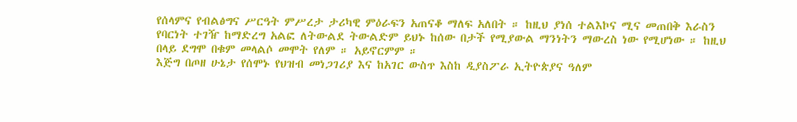የሰላምና የብልፅግና ሥርዓት ምሥረታ ታሪካዊ ምዕራፍን አጠናቆ ማለፍ አለበት ። ከዚህ ያነሰ ተልእኮና ሚና መጠበቅ እራስን የባርነት ተገዥ ከማድረግ አልፎ ለትውልደ ትውልድም ይህኑ ከሰው በታች የሚያውል ማንነትን ማውረስ ነው የሚሆነው ። ከዚህ በላይ ደግሞ በቁም መላልሶ መሞት የለም ። አይኖርምም ።
እጅግ በጦዘ ሁኔታ የሰሞኑ የህዝብ መነጋገሪያ እና ከአገር ውስጥ እስከ ዲያስፖራ ኢትዮጵያና ዓለም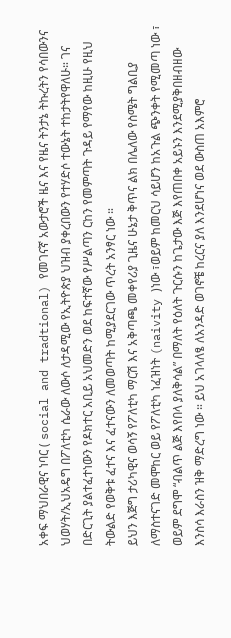አቀፍ ማህበራዊና ነባር ( social and tradtional) የመገናኛ አውታሮች ዜና እና የዜና ትንታኔ ትኩረትን የሳበውንና ህወሃት/ኢህአዴግ በፖለቲካ ሴራው ለውሶ ለታዳሚው የኢትዮጵያ ህዝብ ያቀረበውን የተሃድሶ ተውኔት ተከታትየዋለሁ። ገና በድርጊት ያልተፈተነውን የዶክተር አቢይ አህመድን ወደ ከፍተኛው የሥልጣን ርከን የመምጣት ጉዳይ የማየው ከዚሁ የዚህ ትውልድ የወቅቱ ፈተና እና ፈተናውን ለመወጣት ከሚያደርገው ጥረት አንፃር ነው ።
ይህን እጅግ ታሪካዊና ወሳኝ የፖለቲካ ማርሽ እና አቅጣጫ መቀየሪያ ጊዜና ሁኔታ ቅጥና ልክ በሌለው የስሜት ግልቢያ ለማስተናገድ መሞከር ወይ የፖለቲካ ነፈዝነት (naivity )ነው ፣ወይም ከመርህ ሳይሆን ከአጉል ጭንቀት የሚመጣ ነው ፣ ወይም ደግሞ “ብልጥ ልጅ እየበላ ያለቅሳል” በማለት የዕለት ጉርሱን ከጌታው እጅ እየጠበቀ አይኑን እንደሚያቅበዘብዘው እንስሳ እራስን ዝቅ ማድረግ ነው ። ይህ አገላለፄ ለአንዳድ ወገኖቼ ከረርና ያለ እንደሆነና ወደ ውስጠ አእምሮ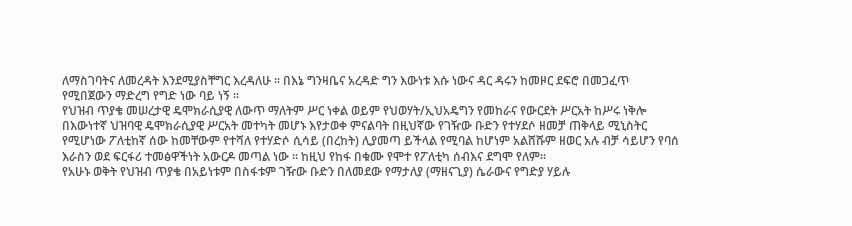ለማስገባትና ለመረዳት እንደሚያስቸግር እረዳለሁ ። በእኔ ግንዛቤና አረዳድ ግን እውነቱ እሱ ነውና ዳር ዳሩን ከመዞር ደፍሮ በመጋፈጥ የሚበጀውን ማድረግ የግድ ነው ባይ ነኝ ።
የህዝብ ጥያቄ መሠረታዊ ዴሞክራሲያዊ ለውጥ ማለትም ሥር ነቀል ወይም የህወሃት/ኢህአዴግን የመከራና የውርደት ሥርአት ከሥሩ ነቅሎ በእውነተኛ ህዝባዊ ዴሞክራሲያዊ ሥርአት መተካት መሆኑ እየታወቀ ምናልባት በዚህኛው የገዥው ቡድን የተሃደሶ ዘመቻ ጠቅላይ ሚኒስትር የሚሆነው ፖለቲከኛ ሰው ከመቸውም የተሻለ የተሃድሶ ሲሳይ (በረከት) ሊያመጣ ይችላል የሚባል ከሆነም አልሸሹም ዘወር አሉ ብቻ ሳይሆን የባሰ እራስን ወደ ፍርፋሪ ተመፅዋችነት አውርዶ መጣል ነው ። ከዚህ የከፋ በቁሙ የሞተ የፖለቲካ ሰብእና ደግሞ የለም።
የአሁኑ ወቅት የህዝብ ጥያቄ በአይነቱም በስፋቱም ገዥው ቡድን በለመደው የማታለያ (ማዘናጊያ) ሴራውና የግድያ ሃይሉ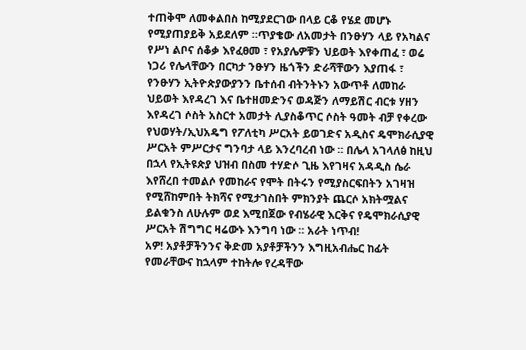ተጠቅሞ ለመቀልበስ ከሚያደርገው በላይ ርቆ የሄደ መሆኑ የሚያጠያይቅ አይደለም ።ጥያቄው ለአመታት በንፁሃን ላይ የአካልና የሥነ ልቦና ሰቆቃ እየፈፀመ ፣ የአያሌዎቹን ህይወት እየቀጠፈ ፣ ወሬ ነጋሪ የሌላቸውን በርካታ ንፁሃን ዜጎችን ድራሻቸውን እያጠፋ ፣ የንፁሃን ኢትዮጵያውያንን ቤተሰብ ብትንትኑን አውጥቶ ለመከራ ህይወት እየዳረገ እና ቤተዘመድንና ወዳጅን ለማይሽር ብርቱ ሃዘን እየዳረገ ሶስት አስርተ አመታት ሊያስቆጥር ሶስት ዓመት ብቻ የቀረው የህወሃት/ኢህአዴግ የፖለቲካ ሥርአት ይወገድና አዲስና ዴሞክራሲያዊ ሥርአት ምሥርታና ግንባታ ላይ እንረባረብ ነው ። በሌላ አገላለፅ ከዚህ በኋላ የኢትዩጵያ ህዝብ በስመ ተሃድሶ ጊዜ እየገዛና አዳዲስ ሴራ እየሸረበ ተመልሶ የመከራና የሞት በትሩን የሚያስርፍበትን አገዛዝ የሚሸከምበት ትክሻና የሚታገስበት ምክንያት ጨርሶ አክትሟልና ይልቁንስ ለሁሉም ወደ እሚበጀው የብሄራዊ እርቅና የዴሞክራሲያዊ ሥርአት ሽግግር ዛሬውኑ እንግባ ነው ። አራት ነጥብ!
አዎ! አያቶቻችንንና ቅድመ አያቶቻችንን እግዚአብሔር ከፊት የመራቸውና ከኋላም ተከትሎ የረዳቸው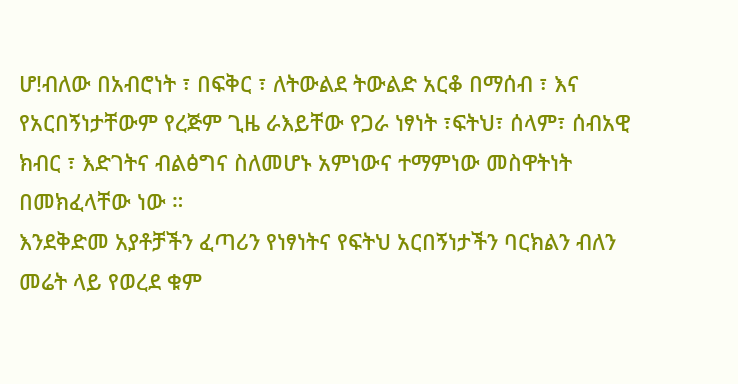ሆ!ብለው በአብሮነት ፣ በፍቅር ፣ ለትውልደ ትውልድ አርቆ በማሰብ ፣ እና የአርበኝነታቸውም የረጅም ጊዜ ራእይቸው የጋራ ነፃነት ፣ፍትህ፣ ሰላም፣ ሰብአዊ ክብር ፣ እድገትና ብልፅግና ስለመሆኑ አምነውና ተማምነው መስዋትነት በመክፈላቸው ነው ።
እንደቅድመ አያቶቻችን ፈጣሪን የነፃነትና የፍትህ አርበኝነታችን ባርክልን ብለን መሬት ላይ የወረደ ቁም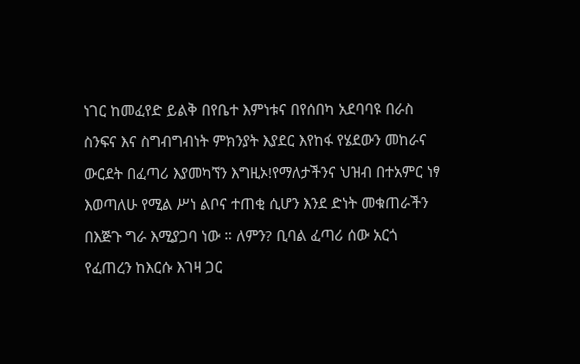ነገር ከመፈየድ ይልቅ በየቤተ እምነቱና በየሰበካ አደባባዩ በራስ ስንፍና እና ስግብግብነት ምክንያት እያደር እየከፋ የሄደውን መከራና ውርደት በፈጣሪ እያመካኘን እግዚኦ!የማለታችንና ህዝብ በተአምር ነፃ እወጣለሁ የሚል ሥነ ልቦና ተጠቂ ሲሆን እንደ ድነት መቁጠራችን በእጅጉ ግራ እሚያጋባ ነው ። ለምን? ቢባል ፈጣሪ ሰው አርጎ የፈጠረን ከእርሱ እገዛ ጋር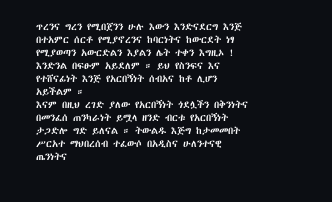ጥረንና ግረን የሚበጀንን ሁሉ እውን እንድናደርግ እንጅ በተአምር ሰርቶ የሚያኖረንና ከባርነትና ከውርደት ነፃ የሚያወጣን አውርድልን እያልን ሌት ተቀን እግዚኦ ! እንድንል በፍፁም አይደለም ። ይህ የስንፍና እና የተሸናፊነት እንጅ የአርበኝነት ሰብአና ከቶ ሊሆን አይችልም ።
እናም በዚህ ረገድ ያለው የአርበኝነት ጎደሏችን በቅንነትና በመንፈሰ ጠንካራነት ይሟላ ዘንድ ብርቱ የአርበኝነት ታጋድሎ ግድ ይለናል ። ትውልዱ እጅግ ከታመመበት ሥርአተ ማህበረሰብ ተፈውሶ በአዲስና ሁለንተናዊ ጤንነትና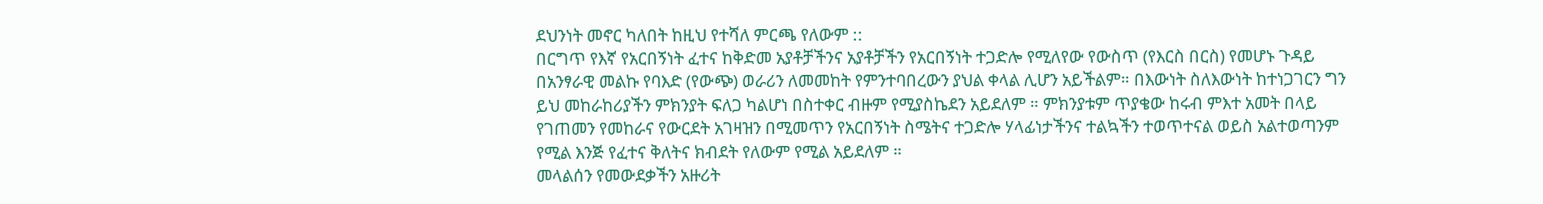ደህንነት መኖር ካለበት ከዚህ የተሻለ ምርጫ የለውም ::
በርግጥ የእኛ የአርበኝነት ፈተና ከቅድመ አያቶቻችንና አያቶቻችን የአርበኝነት ተጋድሎ የሚለየው የውስጥ (የእርስ በርስ) የመሆኑ ጉዳይ በአንፃራዊ መልኩ የባእድ (የውጭ) ወራሪን ለመመከት የምንተባበረውን ያህል ቀላል ሊሆን አይችልም። በእውነት ስለእውነት ከተነጋገርን ግን ይህ መከራከሪያችን ምክንያት ፍለጋ ካልሆነ በስተቀር ብዙም የሚያስኬደን አይደለም ። ምክንያቱም ጥያቄው ከሩብ ምእተ አመት በላይ የገጠመን የመከራና የውርደት አገዛዝን በሚመጥን የአርበኝነት ስሜትና ተጋድሎ ሃላፊነታችንና ተልኳችን ተወጥተናል ወይስ አልተወጣንም የሚል እንጅ የፈተና ቅለትና ክብደት የለውም የሚል አይደለም ።
መላልሰን የመውደቃችን አዙሪት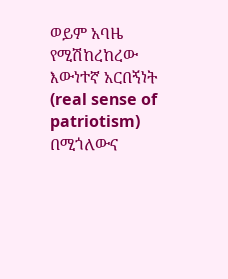ወይም አባዜ የሚሽከረከረው እውነተኛ አርበኝነት (real sense of patriotism) በሚጎለውና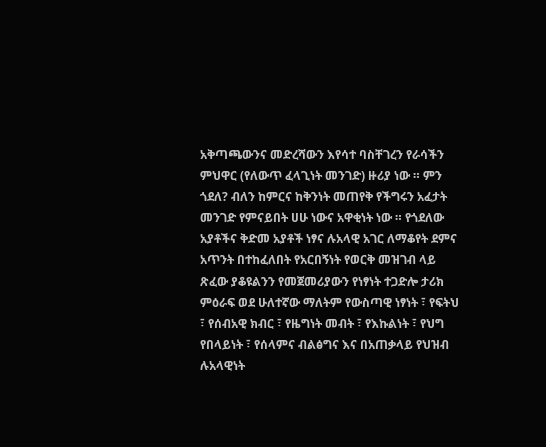አቅጣጫውንና መድረሻውን እየሳተ ባስቸገረን የራሳችን ምህዋር (የለውጥ ፈላጊነት መንገድ) ዙሪያ ነው ። ምን ጎደለ? ብለን ከምርና ከቅንነት መጠየቅ የችግሩን አፈታት መንገድ የምናይበት ሀሁ ነውና አዋቂነት ነው ። የጎደለው አያቶችና ቅድመ አያቶች ነፃና ሉአላዊ አገር ለማቆየት ደምና አጥንት በተከፈለበት የአርበኝነት የወርቅ መዝገብ ላይ ጽፈው ያቆዩልንን የመጀመሪያውን የነፃነት ተጋድሎ ታሪክ ምዕራፍ ወደ ሁለተኛው ማለትም የውስጣዊ ነፃነት ፣ የፍትህ ፣ የሰብአዊ ክብር ፣ የዜግነት መብት ፣ የእኩልነት ፣ የህግ የበላይነት ፣ የሰላምና ብልፅግና እና በአጠቃላይ የህዝብ ሉአላዊነት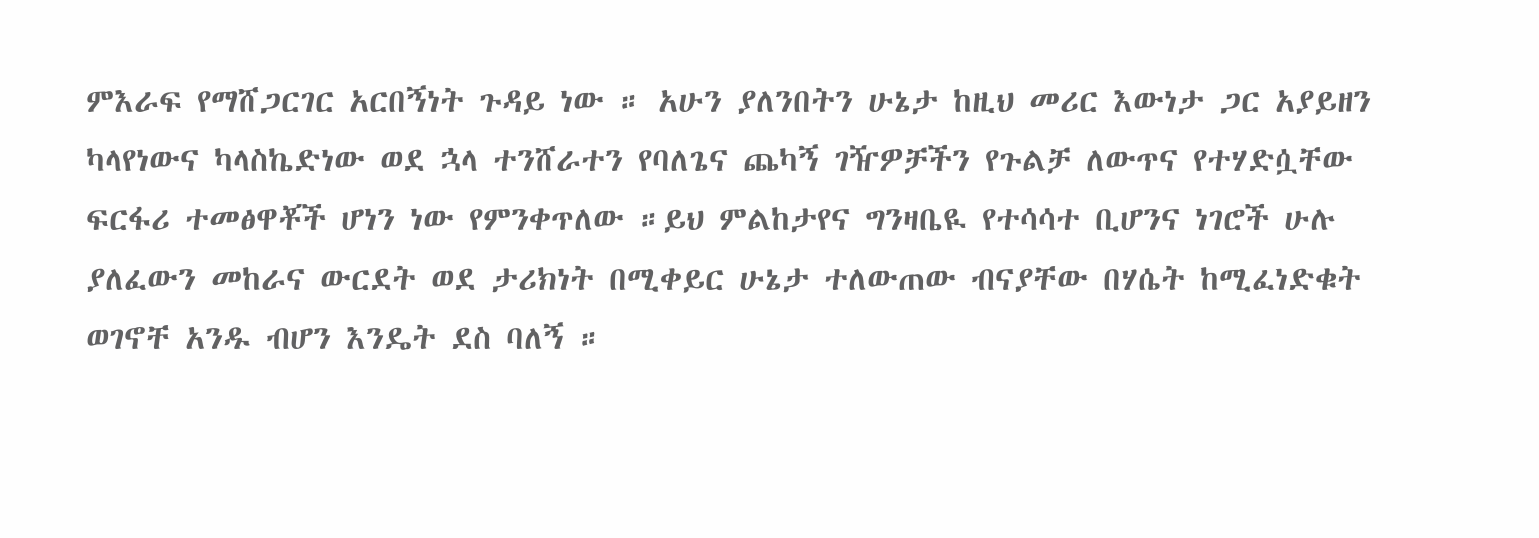ምእራፍ የማሸጋርገር አርበኝነት ጉዳይ ነው ። አሁን ያለንበትን ሁኔታ ከዚህ መሪር እውነታ ጋር አያይዘን ካላየነውና ካላስኬድነው ወደ ኋላ ተንሸራተን የባለጌና ጨካኝ ገዥዎቻችን የጉልቻ ለውጥና የተሃድሷቸው ፍርፋሪ ተመፅዋቾች ሆነን ነው የምንቀጥለው ።ይህ ምልከታየና ግንዛቤዪ የተሳሳተ ቢሆንና ነገሮች ሁሉ ያለፈውን መከራና ውርደት ወደ ታሪክነት በሚቀይር ሁኔታ ተለውጠው ብናያቸው በሃሴት ከሚፈነድቁት ወገኖቸ አንዱ ብሆን እንዴት ደስ ባለኝ ።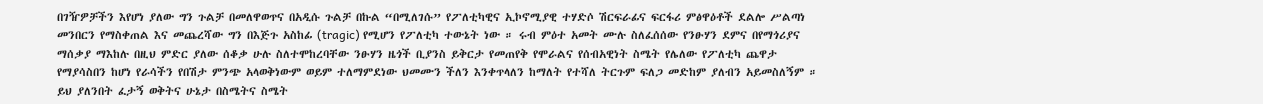በገዥዎቻችን እየሆነ ያለው ግን ጉልቻ በመለዋወጥና በአዲሱ ጉልቻ በኩል “በሚለገሱ” የፖለቲካዊና ኢኮኖሚያዊ ተሃድሶ ሽርፍራፊና ፍርፋሪ ምፅዋዕቶች ደልሎ ሥልጣነ መንበርን የማስቀጠል እና መጨረሻው ግን በእጅጉ አስከፊ (tragic) የሚሆን የፖለቲካ ተውኔት ነው ። ሩብ ምዕተ አመት ሙሉ ስለፈሰሰው የንፁሃን ደምና በየማጎሪያና ማሰቃያ ማእከሉ በዚህ ምድር ያለው ሰቆቃ ሁሉ ስለተሞከረባቸው ንፁሃን ዜጎች ቢያንስ ይቅርታ የመጠየቅ የሞራልና የሰብአዊነት ስሜት የሌለው የፖለቲካ ጨዋታ የማያሳስበን ከሆነ የራሳችን የበሽታ ምንጭ አላወቅነውም ወይም ተለማምደነው ህመሙን ችለን እንቀጥላለን ከማለት የተሻለ ትርጉም ፍለጋ መድከም ያለብን አይመስለኝም ።
ይህ ያለንበት ፈታኝ ወቅትና ሁኔታ በስሜትና ስሜት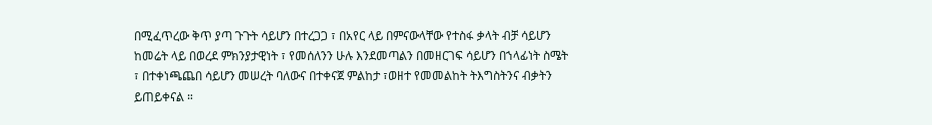በሚፈጥረው ቅጥ ያጣ ጉጉት ሳይሆን በተረጋጋ ፣ በአየር ላይ በምናውላቸው የተስፋ ቃላት ብቻ ሳይሆን ከመሬት ላይ በወረደ ምክንያታዊነት ፣ የመሰለንን ሁሉ እንደመጣልን በመዘርገፍ ሳይሆን በኀላፊነት ስሜት ፣ በተቀነጫጨበ ሳይሆን መሠረት ባለውና በተቀናጀ ምልከታ ፣ወዘተ የመመልከት ትእግስትንና ብቃትን ይጠይቀናል ።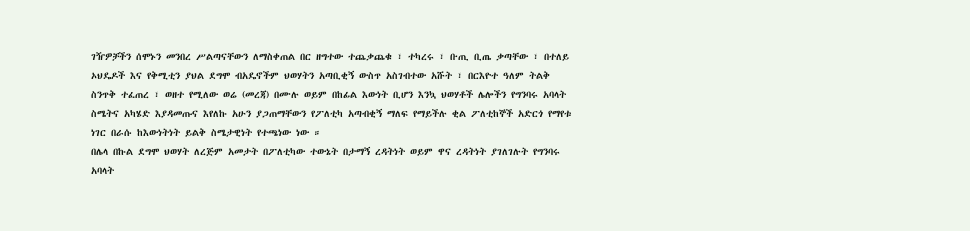ገዥዎቻችን ሰሞኑን መንበረ ሥልጣናቸውን ለማስቀጠል በር ዘግተው ተጨቃጨቁ ፣ ተካረሩ ፣ ቡጢ ቢጤ ቃጣቸው ፣ በተለይ ኦህዴዶች እና የቅሚቲን ያህል ደግሞ ብአዴኖችም ህወሃትን አጣቢቂኝ ውስጥ አስገብተው አሹት ፣ በርእዮተ ዓለም ትልቅ ስንጥቅ ተፈጠረ ፣ ወዘተ የሚለው ወሬ (መረጃ) በሙሉ ወይም በከፊል እውነት ቢሆን እንኳ ህወሃቶች ሌሎችን የግንባሩ አባላት ስሜትና አካሄድ እያዳመጡና እየለኩ አሁን ያጋጠማቸውን የፖለቲካ አጣብቂኝ ማለፍ የማይችሉ ቂል ፖለቲከኞች አድርጎ የማየቱ ነገር በራሱ ከእውነትነት ይልቅ ስሜታዊነት የተጫነው ነው ።
በሌላ በኩል ደግሞ ህወሃት ለረጅም አመታት በፖለቲካው ተውኔት በታማኝ ረዳትነት ወይም ዋና ረዳትነት ያገለገሉት የግንባሩ አባላት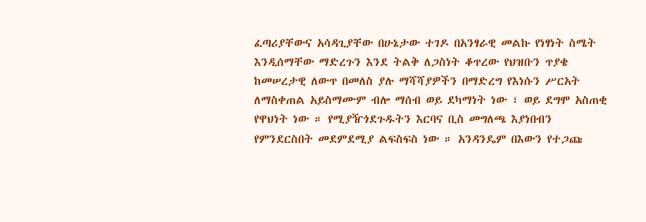ፈጣሪያቸውና አሳዳጊያቸው በሁኔታው ተገዶ በአንፃራዊ መልኩ የነፃነት ስሜት እንዲሰማቸው ማድረጉን እንደ ትልቅ ለጋስነት ቆጥረው የህዝቡን ጥያቄ ከመሠረታዊ ለውጥ በመለስ ያሉ ማሻሻያዎችን በማድረግ የእነሱን ሥርአት ለማስቀጠል አይስማሙም ብሎ ማሰብ ወይ ደካማነት ነው ፣ ወይ ደግሞ አስጠቂ የዋህነት ነው ። የሚያዥጎደጉዱትን እርባና ቢስ መግለጫ እያነበብን የምንደርስበት መደምደሚያ ልፍስፍስ ነው ። አንዳንዴም በእውን የተጋጩ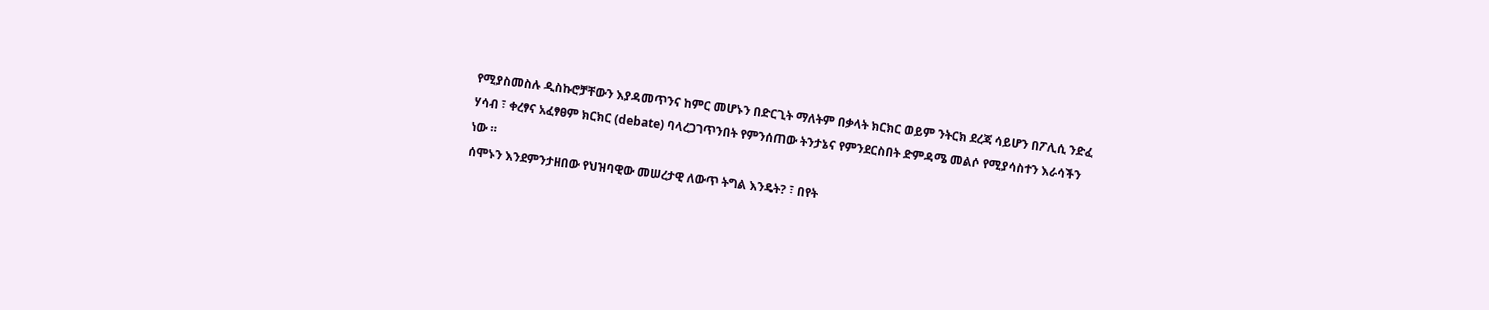የሚያስመስሉ ዲስኩሮቻቸውን እያዳመጥንና ከምር መሆኑን በድርጊት ማለትም በቃላት ክርክር ወይም ንትርክ ደረጃ ሳይሆን በፖሊሲ ንድፈ ሃሳብ ፣ ቀረፃና አፈፃፀም ክርክር (debate) ባላረጋገጥንበት የምንሰጠው ትንታኔና የምንደርስበት ድምዳሜ መልሶ የሚያሳስተን እራሳችን ነው ።
ሰሞኑን እንደምንታዘበው የህዝባዊው መሠረታዊ ለውጥ ትግል እንዴት? ፣ በየት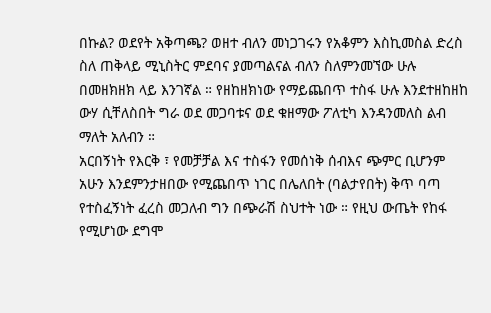በኩል? ወደየት አቅጣጫ? ወዘተ ብለን መነጋገሩን የአቆምን እስኪመስል ድረስ ስለ ጠቅላይ ሚኒስትር ምደባና ያመጣልናል ብለን ስለምንመኘው ሁሉ በመዘክዘክ ላይ እንገኛል ። የዘከዘክነው የማይጨበጥ ተስፋ ሁሉ እንደተዘከዘከ ውሃ ሲቸለስበት ግራ ወደ መጋባቱና ወደ ቁዘማው ፖለቲካ እንዳንመለስ ልብ ማለት አለብን ።
አርበኝነት የእርቅ ፣ የመቻቻል እና ተስፋን የመሰነቅ ሰብእና ጭምር ቢሆንም አሁን እንደምንታዘበው የሚጨበጥ ነገር በሌለበት (ባልታየበት) ቅጥ ባጣ የተስፈኝነት ፈረስ መጋለብ ግን በጭራሽ ስህተት ነው ። የዚህ ውጤት የከፋ የሚሆነው ደግሞ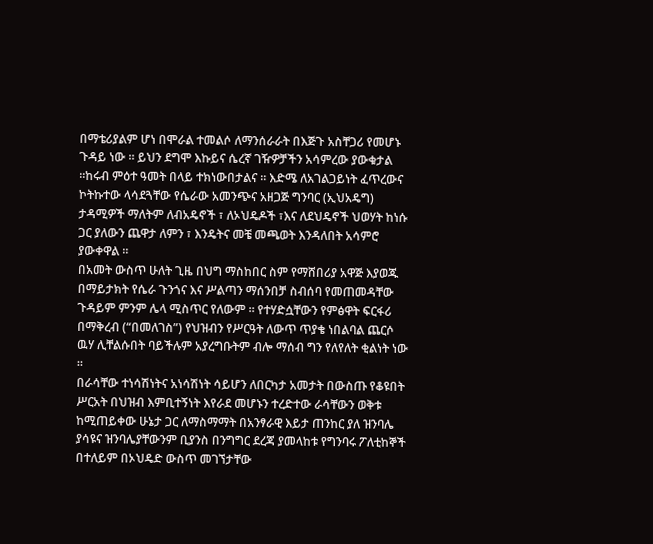በማቴሪያልም ሆነ በሞራል ተመልሶ ለማንሰራራት በእጅጉ አስቸጋሪ የመሆኑ ጉዳይ ነው ። ይህን ደግሞ እኩይና ሴረኛ ገዥዎቻችን አሳምረው ያውቁታል ።ከሩብ ምዕተ ዓመት በላይ ተክነውበታልና ። እድሜ ለአገልጋይነት ፈጥረውና ኮትኩተው ላሳደጓቸው የሴራው አመንጭና አዘጋጅ ግንባር (ኢህአዴግ) ታዳሚዎች ማለትም ለብአዴኖች ፣ ለኦህዴዶች ፣እና ለደህዴኖች ህወሃት ከነሱ ጋር ያለውን ጨዋታ ለምን ፣ እንዴትና መቼ መጫወት እንዳለበት አሳምሮ ያውቀዋል ።
በአመት ውስጥ ሁለት ጊዜ በህግ ማስከበር ስም የማሸበሪያ አዋጅ እያወጁ በማይታክት የሴራ ጉንጎና እና ሥልጣን ማሰንበቻ ስብሰባ የመጠመዳቸው ጉዳይም ምንም ሌላ ሚስጥር የለውም ። የተሃድሷቸውን የምፅዋት ፍርፋሪ በማቅረብ (“በመለገስ”) የህዝብን የሥርዓት ለውጥ ጥያቄ ነበልባል ጨርሶ ዉሃ ሊቸልሱበት ባይችሉም አያረግቡትም ብሎ ማሰብ ግን የለየለት ቂልነት ነው ።
በራሳቸው ተነሳሽነትና አነሳሽነት ሳይሆን ለበርካታ አመታት በውስጡ የቆዩበት ሥርአት በህዝብ እምቢተኝነት እየራደ መሆኑን ተረድተው ራሳቸውን ወቅቱ ከሚጠይቀው ሁኔታ ጋር ለማስማማት በአንፃራዊ እይታ ጠንከር ያለ ዝንባሌ ያሳዩና ዝንባሌያቸውንም ቢያንስ በንግግር ደረጃ ያመላከቱ የግንባሩ ፖለቲከኞች በተለይም በኦህዴድ ውስጥ መገኘታቸው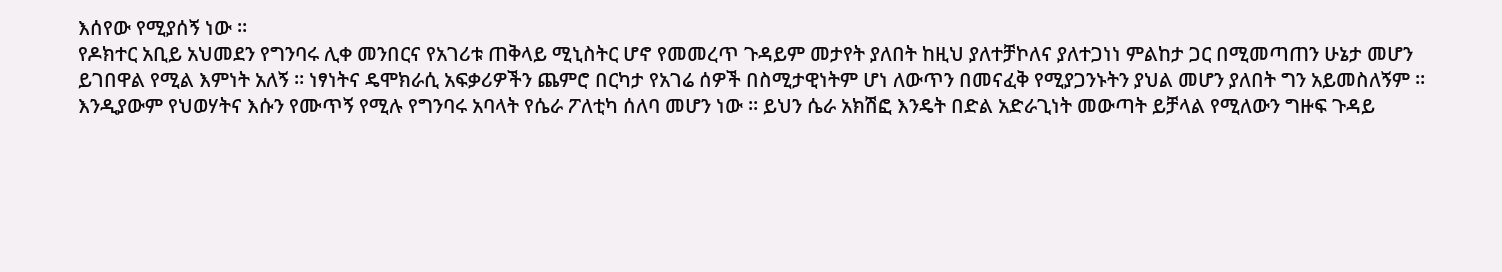እሰየው የሚያሰኝ ነው ።
የዶክተር አቢይ አህመደን የግንባሩ ሊቀ መንበርና የአገሪቱ ጠቅላይ ሚኒስትር ሆኖ የመመረጥ ጉዳይም መታየት ያለበት ከዚህ ያለተቻኮለና ያለተጋነነ ምልከታ ጋር በሚመጣጠን ሁኔታ መሆን ይገበዋል የሚል እምነት አለኝ ። ነፃነትና ዴሞክራሲ አፍቃሪዎችን ጨምሮ በርካታ የአገሬ ሰዎች በስሚታዊነትም ሆነ ለውጥን በመናፈቅ የሚያጋንኑትን ያህል መሆን ያለበት ግን አይመስለኝም ። እንዲያውም የህወሃትና እሱን የሙጥኝ የሚሉ የግንባሩ አባላት የሴራ ፖለቲካ ሰለባ መሆን ነው ። ይህን ሴራ አክሽፎ እንዴት በድል አድራጊነት መውጣት ይቻላል የሚለውን ግዙፍ ጉዳይ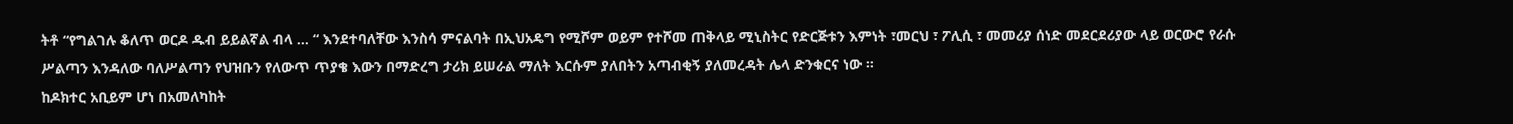ትቶ “የግልገሉ ቆለጥ ወርዶ ዱብ ይይልኛል ብላ … “ እንደተባለቸው እንስሳ ምናልባት በኢህአዴግ የሚሾም ወይም የተሾመ ጠቅላይ ሚኒስትር የድርጅቱን እምነት ፣መርህ ፣ ፖሊሲ ፣ መመሪያ ሰነድ መደርደሪያው ላይ ወርውሮ የራሱ ሥልጣን እንዳለው ባለሥልጣን የህዝቡን የለውጥ ጥያቄ እውን በማድረግ ታሪክ ይሠራል ማለት እርሱም ያለበትን አጣብቂኝ ያለመረዳት ሌላ ድንቁርና ነው ።
ከዶክተር አቢይም ሆነ በአመለካከት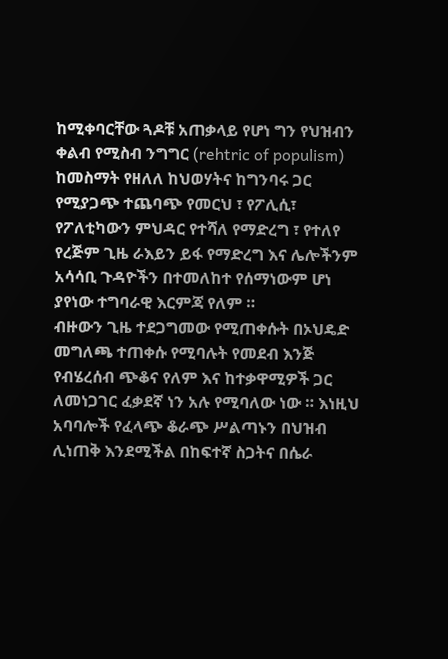ከሚቀባርቸው ጓዶቹ አጠቃላይ የሆነ ግን የህዝብን ቀልብ የሚስብ ንግግር (rehtric of populism) ከመስማት የዘለለ ከህወሃትና ከግንባሩ ጋር የሚያጋጭ ተጨባጭ የመርህ ፣ የፖሊሲ፣ የፖለቲካውን ምህዳር የተሻለ የማድረግ ፣ የተለየ የረጅም ጊዜ ራእይን ይፋ የማድረግ እና ሌሎችንም አሳሳቢ ጉዳዮችን በተመለከተ የሰማነውም ሆነ ያየነው ተግባራዊ እርምጃ የለም ።
ብዙውን ጊዜ ተደጋግመው የሚጠቀሱት በኦህዴድ መግለጫ ተጠቀሱ የሚባሉት የመደብ እንጅ የብሄረሰብ ጭቆና የለም እና ከተቃዋሚዎች ጋር ለመነጋገር ፈቃደኛ ነን አሉ የሚባለው ነው ። እነዚህ አባባሎች የፈላጭ ቆራጭ ሥልጣኑን በህዝብ ሊነጠቅ እንደሚችል በከፍተኛ ስጋትና በሴራ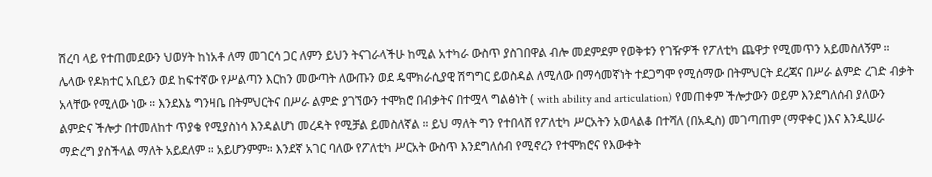ሽረባ ላይ የተጠመደውን ህወሃት ከነአቶ ለማ መገርሳ ጋር ለምን ይህን ትናገራላችሁ ከሚል አተካራ ውስጥ ያስገበዋል ብሎ መደምደም የወቅቱን የገዥዎች የፖለቲካ ጨዋታ የሚመጥን አይመስለኝም ።
ሌላው የዶክተር አቢይን ወደ ከፍተኛው የሥልጣን እርከን መውጣት ለውጡን ወደ ዴሞክራሲያዊ ሽግግር ይወስዳል ለሚለው በማሳመኛነት ተደጋግሞ የሚሰማው በትምህርት ደረጃና በሥራ ልምድ ረገድ ብቃት አላቸው የሚለው ነው ። እንደእኔ ግንዛቤ በትምህርትና በሥራ ልምድ ያገኘውን ተሞክሮ በብቃትና በተሟላ ግልፅነት ( with ability and articulation) የመጠቀም ችሎታውን ወይም እንደግለሰብ ያለውን ልምድና ችሎታ በተመለከተ ጥያቄ የሚያስነሳ እንዳልሆነ መረዳት የሚቻል ይመስለኛል ። ይህ ማለት ግን የተበላሸ የፖለቲካ ሥርአትን አወላልቆ በተሻለ (በአዲስ) መገጣጠም (ማዋቀር )እና እንዲሠራ ማድረግ ያስችላል ማለት አይደለም ። አይሆንምም። እንደኛ አገር ባለው የፖለቲካ ሥርአት ውስጥ እንደግለሰብ የሚኖረን የተሞክሮና የእውቀት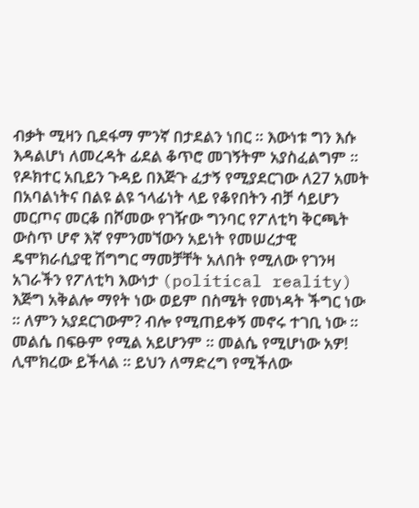ብቃት ሚዛን ቢደፋማ ምንኛ በታደልን ነበር ። እውነቱ ግን እሱ እዳልሆነ ለመረዳት ፊደል ቆጥሮ መገኝትም አያስፈልግም ።
የዶክተር አቢይን ጉዳይ በእጅጉ ፈታኝ የሚያደርገው ለ27 አመት በአባልነትና በልዩ ልዩ ኀላፊነት ላይ የቆየበትን ብቻ ሳይሆን መርጦና መርቆ በሾመው የገዥው ግንባር የፖለቲካ ቅርጫት ውስጥ ሆኖ እኛ የምንመኘውን አይነት የመሠረታዊ ዴሞክራሲያዊ ሽግግር ማመቻቸት አለበት የሚለው የገንዛ አገራችን የፖለቲካ እውነታ (political reality) እጅግ አቅልሎ ማየት ነው ወይም በስሜት የመነዳት ችግር ነው ። ለምን አያደርገውም? ብሎ የሚጠይቀኝ መኖሩ ተገቢ ነው ። መልሴ በፍፁም የሚል አይሆንም ። መልሴ የሚሆነው አዎ! ሊሞክረው ይችላል ። ይህን ለማድረግ የሚችለው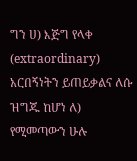ግን ሀ) እጅግ የላቀ (extraordinary) አርበኝነትን ይጠይቃልና ለሱ ዝግጁ ከሆነ ለ) የሚመጣውን ሁሉ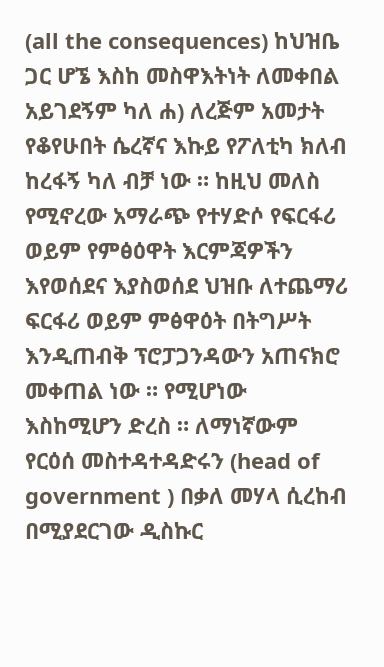(all the consequences) ከህዝቤ ጋር ሆኜ እስከ መስዋእትነት ለመቀበል አይገደኝም ካለ ሐ) ለረጅም አመታት የቆየሁበት ሴረኛና እኩይ የፖለቲካ ክለብ ከረፋኝ ካለ ብቻ ነው ። ከዚህ መለስ የሚኖረው አማራጭ የተሃድሶ የፍርፋሪ ወይም የምፅዕዋት እርምጃዎችን እየወሰደና እያስወሰደ ህዝቡ ለተጨማሪ ፍርፋሪ ወይም ምፅዋዕት በትግሥት እንዲጠብቅ ፕሮፓጋንዳውን አጠናክሮ መቀጠል ነው ። የሚሆነው እስከሚሆን ድረስ ። ለማነኛውም የርዕሰ መስተዳተዳድሩን (head of government ) በቃለ መሃላ ሲረከብ በሚያደርገው ዲስኩር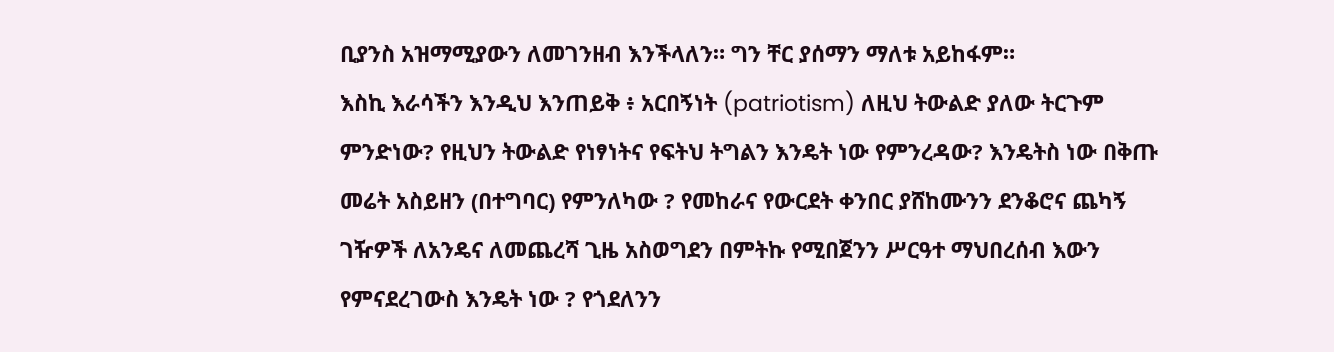ቢያንስ አዝማሚያውን ለመገንዘብ እንችላለን። ግን ቸር ያሰማን ማለቱ አይከፋም።
እስኪ እራሳችን እንዲህ እንጠይቅ ፥ አርበኝነት (patriotism) ለዚህ ትውልድ ያለው ትርጉም ምንድነው? የዚህን ትውልድ የነፃነትና የፍትህ ትግልን እንዴት ነው የምንረዳው? እንዴትስ ነው በቅጡ መሬት አስይዘን (በተግባር) የምንለካው ? የመከራና የውርደት ቀንበር ያሸከሙንን ደንቆሮና ጨካኝ ገዥዎች ለአንዴና ለመጨረሻ ጊዜ አስወግደን በምትኩ የሚበጀንን ሥርዓተ ማህበረሰብ እውን የምናደረገውስ እንዴት ነው ? የጎደለንን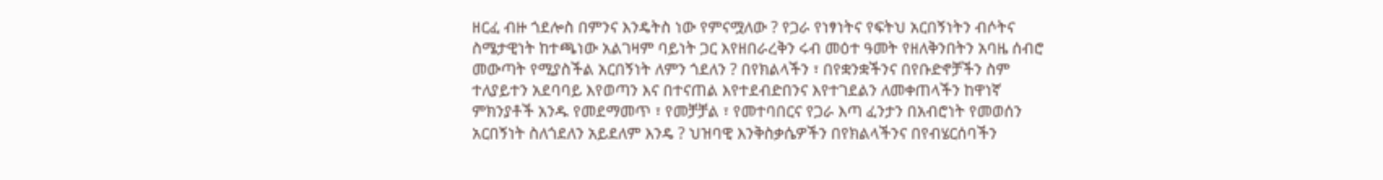ዘርፈ ብዙ ጎደሎስ በምንና እንዴትስ ነው የምናሟለው ? የጋራ የነፃነትና የፍትህ አርበኝነትን ብሶትና ስሜታዊነት ከተጫነው አልገዛም ባይነት ጋር እየዘበራረቅን ሩብ መዕተ ዓመት የዘለቅንበትን አባዜ ሰብሮ መውጣት የሚያስችል አርበኝነት ለምን ጎደለን ? በየክልላችን ፣ በየቋንቋችንና በየቡድኖቻችን ስም ተለያይተን አደባባይ እየወጣን እና በተናጠል እየተደብድበንና እየተገደልን ለመቀጠላችን ከዋነኛ ምክንያቶች አንዱ የመደማመጥ ፣ የመቻቻል ፣ የመተባበርና የጋራ እጣ ፈንታን በአብሮነት የመወሰን አርበኝነት ስለጎደለን አይደለም እንዴ ? ህዝባዊ እንቅስቃሴዎችን በየክልላችንና በየብሄርሰባችን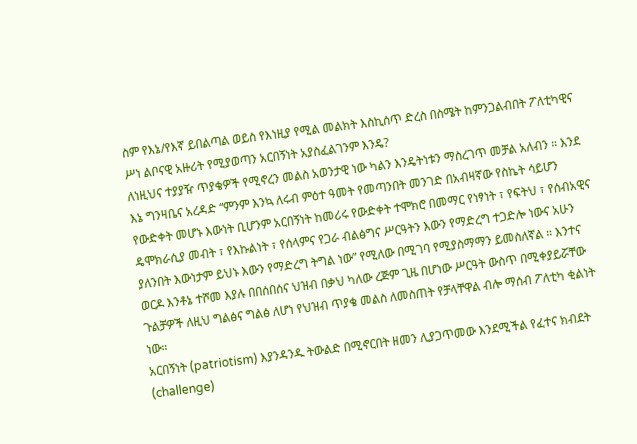ስም የእኔ/የእኛ ይበልጣል ወይስ የእነዚያ የሚል መልክት እስኪሰጥ ድረስ በስሜት ከምንጋልብበት ፖለቲካዊና ሥነ ልቦናዊ አዙሪት የሚያወጣን አርበኝነት አያስፈልገንም እንዴ?
ለነዚህና ተያያዥ ጥያቄዎች የሚኖረን መልስ አወንታዊ ነው ካልን እንዴትነቱን ማስረገጥ መቻል አለብን ። እንደ እኔ ግንዛቤና አረዳድ “ምንም እንኳ ለሩብ ምዕተ ዓመት የመጣንበት መንገድ በአብዛኛው የስኬት ሳይሆን የውድቀት መሆኑ እውነት ቢሆንም አርበኝነት ከመሪሩ የውድቀት ተሞክሮ በመማር የነፃነት ፣ የፍትህ ፣ የሰብአዊና ዴሞክራሲያ መብት ፣ የእኩልነት ፣ የሰላምና የጋራ ብልፅግና ሥርዓትን እውን የማድረግ ተጋድሎ ነውና አሁን ያለንበት እውነታም ይህኑ እውን የማድረግ ትግል ነው” የሚለው በሚገባ የሚያስማማን ይመስለኛል ። እንተና ወርዶ እንቶኔ ተሾመ እያሉ በበሰበሰና ህዝብ በቃህ ካለው ረጅም ጊዜ በሆነው ሥርዓት ውስጥ በሚቀያይሯቸው ጉልቻዎች ለዚህ ግልፅና ግልፅ ለሆነ የህዝብ ጥያቄ መልስ ለመስጠት የቻላቸዋል ብሎ ማሰብ ፖለቲካ ቂልነት ነው።
አርበኝነት (patriotism) እያንዳንዱ ትውልድ በሚኖርበት ዘመን ሊያጋጥመው እንደሚችል የፈተና ክብደት (challenge)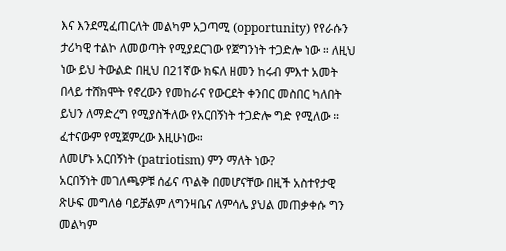እና እንደሚፈጠርለት መልካም አጋጣሚ (opportunity) የየራሱን ታሪካዊ ተልኮ ለመወጣት የሚያደርገው የጀግንነት ተጋድሎ ነው ። ለዚህ ነው ይህ ትውልድ በዚህ በ21ኛው ክፍለ ዘመን ከሩብ ምእተ አመት በላይ ተሸክሞት የኖረውን የመከራና የውርደት ቀንበር መስበር ካለበት ይህን ለማድረግ የሚያስችለው የአርበኝነት ተጋድሎ ግድ የሚለው ። ፈተናውም የሚጀምረው እዚሁነው።
ለመሆኑ አርበኝነት (patriotism) ምን ማለት ነው?
አርበኝነት መገለጫዎቹ ሰፊና ጥልቅ በመሆናቸው በዚች አስተየታዊ ጽሁፍ መግለፅ ባይቻልም ለግንዛቤና ለምሳሌ ያህል መጠቃቀሱ ግን መልካም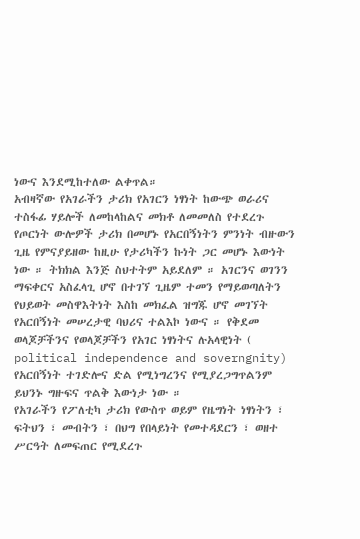ነውና እንደሚከተለው ልቀጥል።
አብዛኛው የአገራችን ታሪክ የአገርን ነፃነት ከውጭ ወራሪና ተስፋፊ ሃይሎች ለመከላከልና መክቶ ለመመለስ የተደረጉ የጦርነት ውሎዎች ታሪክ በመሆኑ የአርበኝነትን ምንነት ብዙውን ጊዜ የምናያይዘው ከዚሁ የታሪካችን ኩነት ጋር መሆኑ እውነት ነው ። ትክክል እንጅ ስህተትም አይደለም ። አገርንና ወገንን ማፍቀርና አስፈላጊ ሆኖ በተገኘ ጊዜም ተመን የማይወጣለትን የህይወት መስዋእትነት እስከ መክፈል ዝግጁ ሆኖ መገኘት የአርበኝነት መሠረታዊ ባህሪና ተልእኮ ነውና ። የቅደመ ወላጆቻችንና የወላጆቻችን የአገር ነፃነትና ሉአላዊነት ( political independence and soverngnity) የአርበኝነት ተገድሎና ድል የሚነግረንና የሚያረጋግጥልንም ይህንኑ ግዙፍና ጥልቅ እውነታ ነው ።
የአገራችን የፖለቲካ ታሪክ የውስጥ ወይም የዜግነት ነፃነትን ፣ ፍትህን ፣ መብትን ፣ በህግ የበላይነት የመተዳደርን ፣ ወዘተ ሥርዓት ለመፍጠር የሚደረጉ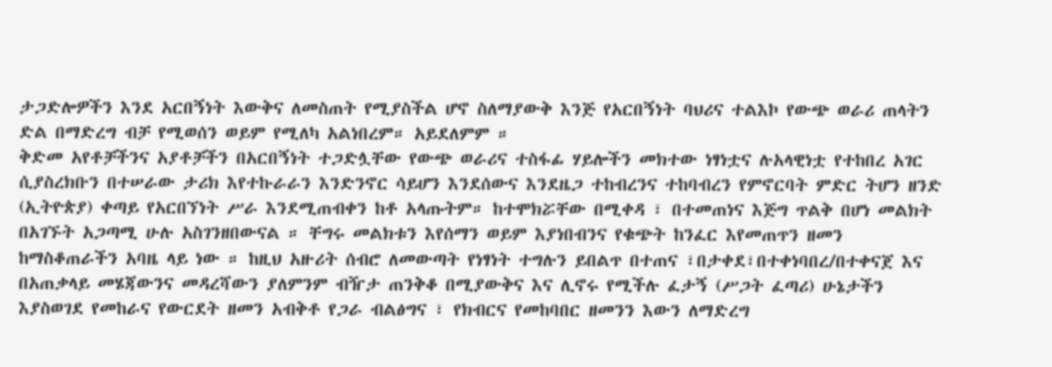ታጋድሎዎችን እንደ አርበኝነት እውቅና ለመስጠት የሚያስችል ሆኖ ስለማያውቅ እንጅ የአርበኝነት ባህሪና ተልእኮ የውጭ ወራሪ ጠላትን ድል በማድረግ ብቻ የሚወሰን ወይም የሚለካ አልነበረም። አይደለምም ።
ቅድመ አየቶቻችንና አያቶቻችን በአርበኝነት ተጋድሏቸው የውጭ ወራሪና ተስፋፊ ሃይሎችን መክተው ነፃነቷና ሉአላዊነቷ የተከበረ አገር ሲያስረክቡን በተሠራው ታሪክ እየተኩራራን እንድንኖር ሳይሆን እንደሰውና እንደዜጋ ተከብረንና ተከባብረን የምኖርባት ምድር ትሆን ዘንድ (ኢትዮጵያ) ቀጣይ የአርበኘነት ሥራ እንደሚጠብቀን ከቶ አላጡትም። ከተሞክሯቸው በሚቀዳ ፣ በተመጠነና እጅግ ጥልቅ በሆነ መልክት በአገኙት አጋጣሚ ሁሉ አስገንዘበውናል ። ቸግሩ መልክቱን እየሰማን ወይም እያነበብንና የቁጭት ከንፈር እየመጠጥን ዘመን ከማስቆጠራችን አባዜ ላይ ነው ። ከዚህ አዙሪት ሰብሮ ለመውጣት የነፃነት ተግሉን ይበልጥ በተጠና ፣በታቀደ፣በተቀነባበረ/በተቀናጀ እና በአጠቃላይ መሄጃውንና መዳረሻውን ያለምንም ብዥታ ጠንቅቆ በሚያውቅና እና ሊኖሩ የሚችሉ ፈታኝ (ሥጋት ፈጣሪ) ሁኔታችን እያስወገደ የመከራና የውርደት ዘመን አብቅቶ የጋራ ብልፅግና ፣ የክብርና የመከባበር ዘመንን እውን ለማድረግ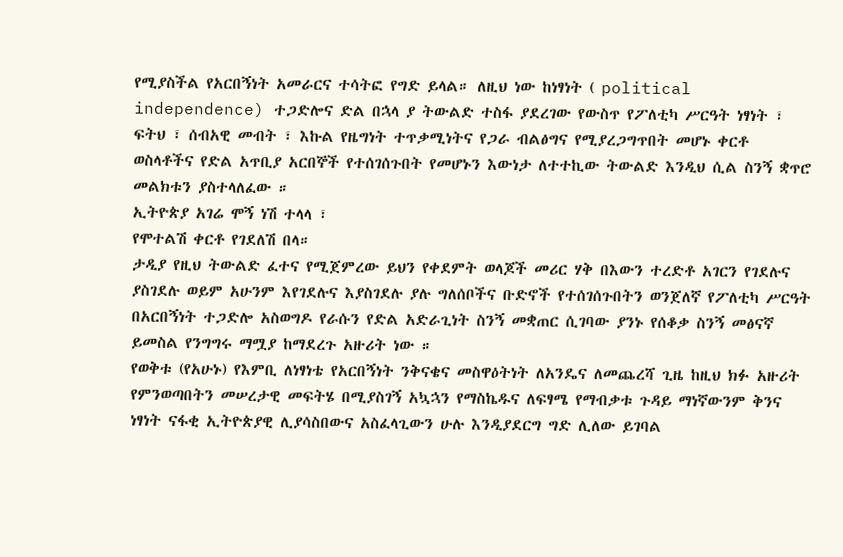የሚያስችል የአርበኝነት አመራርና ተሳትፎ የግድ ይላል። ለዚህ ነው ከነፃነት ( political independence) ተጋድሎና ድል በኋላ ያ ትውልድ ተስፋ ያደረገው የውስጥ የፖለቲካ ሥርዓት ነፃነት ፣ ፍትህ ፣ ሰብአዊ መብት ፣ እኩል የዜግነት ተጥቃሚነትና የጋራ ብልፅግና የሚያረጋግጥበት መሆኑ ቀርቶ ወስላቶችና የድል አጥቢያ አርበኞች የተሰገሰጉበት የመሆኑን እውነታ ለተተኪው ትውልድ እንዲህ ሲል ስንኝ ቋጥሮ መልክቱን ያስተላለፈው ።
ኢትዮጵያ አገሬ ሞኝ ነሽ ተላላ ፣
የሞተልሽ ቀርቶ የገደለሽ በላ።
ታዲያ የዚህ ትውልድ ፈተና የሚጀምረው ይህን የቀደምት ወላጆች መሪር ሃቅ በእውን ተረድቶ አገርን የገደሉና ያስገደሉ ወይም አሁንም እየገደሉና እያስገደሉ ያሉ ግለሰቦችና ቡድኖች የተሰገሰጉበትን ወንጀለኛ የፖለቲካ ሥርዓት በአርበኝነት ተጋድሎ አስወግዶ የራሱን የድል አድራጊነት ስንኝ መቋጠር ሲገባው ያንኑ የሰቆቃ ስንኝ መፅናኛ ይመስል የንግግሩ ማሟያ ከማደረጉ አዙሪት ነው ።
የወቅቱ (የአሁኑ) የእምቢ ለነፃነቴ የአርበኝነት ንቅናቄና መስዋዕትነት ለአንዴና ለመጨረሻ ጊዜ ከዚህ ክፉ አዙሪት የምንወጣበትን መሠረታዊ መፍትሄ በሚያስገኝ አኳኋን የማስኬዱና ለፍፃሜ የማብቃቱ ጉዳይ ማነኛውንም ቅንና ነፃነት ናፋቂ ኢትዮጵያዊ ሊያሳስበውና አስፈላጊውን ሁሉ እንዲያደርግ ግድ ሊለው ይገባል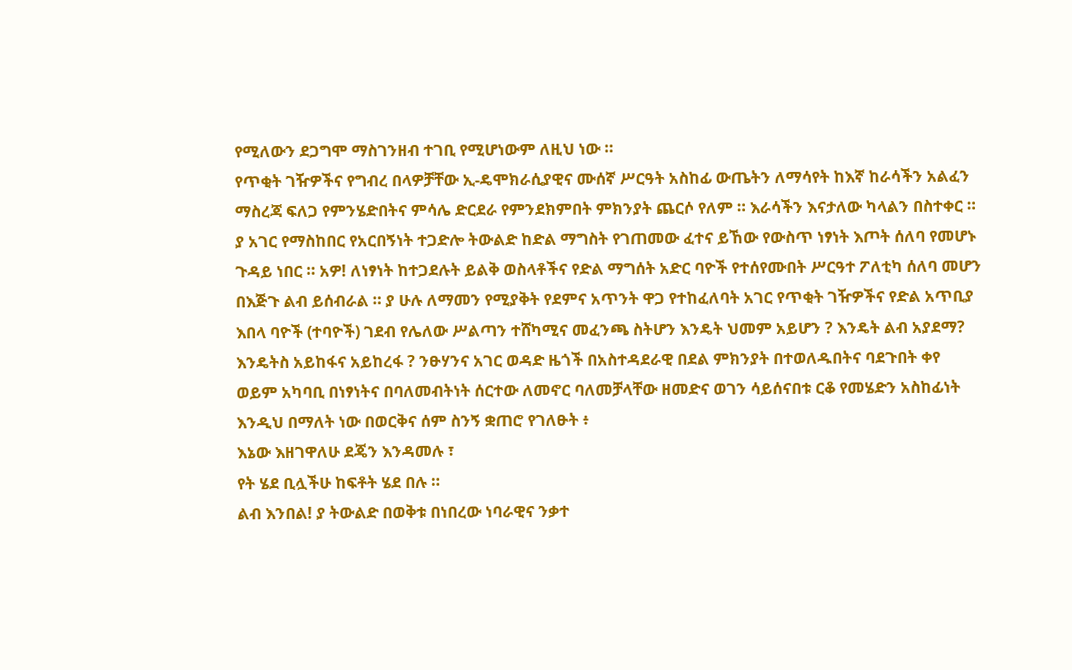የሚለውን ደጋግሞ ማስገንዘብ ተገቢ የሚሆነውም ለዚህ ነው ።
የጥቂት ገዥዎችና የግብረ በላዎቻቸው ኢ-ዴሞክራሲያዊና ሙሰኛ ሥርዓት አስከፊ ውጤትን ለማሳየት ከእኛ ከራሳችን አልፈን ማስረጃ ፍለጋ የምንሄድበትና ምሳሌ ድርደራ የምንደክምበት ምክንያት ጨርሶ የለም ። እራሳችን እናታለው ካላልን በስተቀር ። ያ አገር የማስከበር የአርበኝነት ተጋድሎ ትውልድ ከድል ማግስት የገጠመው ፈተና ይኸው የውስጥ ነፃነት እጦት ሰለባ የመሆኑ ጉዳይ ነበር ። አዎ! ለነፃነት ከተጋደሉት ይልቅ ወስላቶችና የድል ማግሰት አድር ባዮች የተሰየሙበት ሥርዓተ ፖለቲካ ሰለባ መሆን በእጅጉ ልብ ይሰብራል ። ያ ሁሉ ለማመን የሚያቅት የደምና አጥንት ዋጋ የተከፈለባት አገር የጥቂት ገዥዎችና የድል አጥቢያ እበላ ባዮች (ተባዮች) ገደብ የሌለው ሥልጣን ተሸካሚና መፈንጫ ስትሆን እንዴት ህመም አይሆን ? እንዴት ልብ አያደማ? እንዴትስ አይከፋና አይከረፋ ? ንፁሃንና አገር ወዳድ ዜጎች በአስተዳደራዊ በደል ምክንያት በተወለዱበትና ባደጉበት ቀየ ወይም አካባቢ በነፃነትና በባለመብትነት ሰርተው ለመኖር ባለመቻላቸው ዘመድና ወገን ሳይሰናበቱ ርቆ የመሄድን አስከፊነት እንዲህ በማለት ነው በወርቅና ሰም ስንኝ ቋጠሮ የገለፁት ፥
እኔው እዘገዋለሁ ደጄን እንዳመሉ ፣
የት ሄደ ቢሏችሁ ከፍቶት ሄደ በሉ ።
ልብ እንበል! ያ ትውልድ በወቅቱ በነበረው ነባራዊና ንቃተ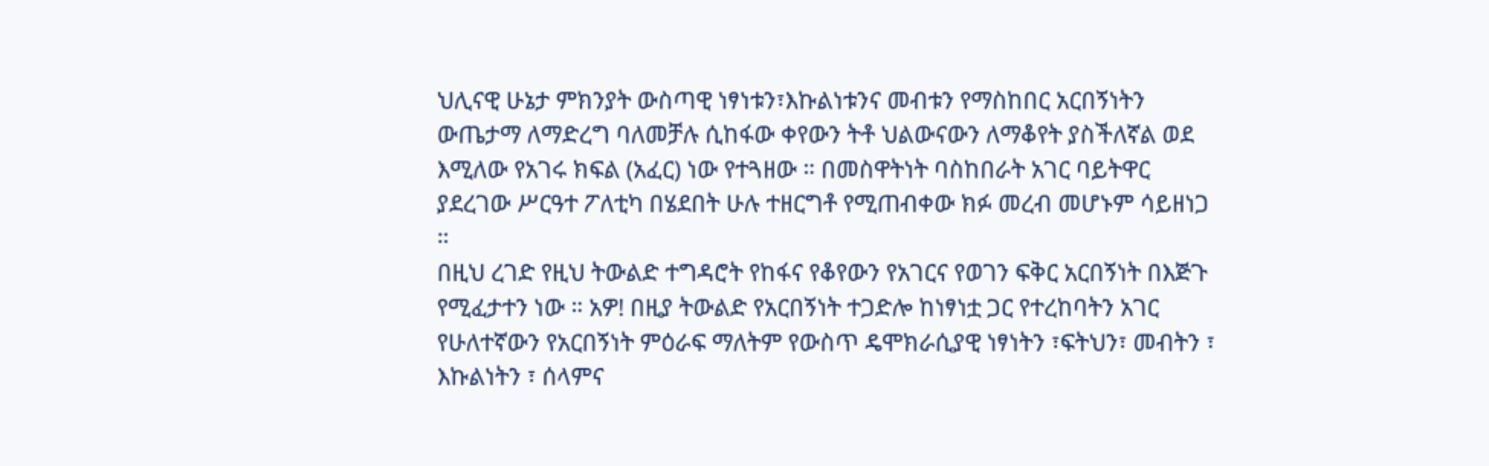ህሊናዊ ሁኔታ ምክንያት ውስጣዊ ነፃነቱን፣እኩልነቱንና መብቱን የማስከበር አርበኝነትን ውጤታማ ለማድረግ ባለመቻሉ ሲከፋው ቀየውን ትቶ ህልውናውን ለማቆየት ያስችለኛል ወደ እሚለው የአገሩ ክፍል (አፈር) ነው የተጓዘው ። በመስዋትነት ባስከበራት አገር ባይትዋር ያደረገው ሥርዓተ ፖለቲካ በሄደበት ሁሉ ተዘርግቶ የሚጠብቀው ክፉ መረብ መሆኑም ሳይዘነጋ ።
በዚህ ረገድ የዚህ ትውልድ ተግዳሮት የከፋና የቆየውን የአገርና የወገን ፍቅር አርበኝነት በእጅጉ የሚፈታተን ነው ። አዎ! በዚያ ትውልድ የአርበኝነት ተጋድሎ ከነፃነቷ ጋር የተረከባትን አገር የሁለተኛውን የአርበኝነት ምዕራፍ ማለትም የውስጥ ዴሞክራሲያዊ ነፃነትን ፣ፍትህን፣ መብትን ፣ እኩልነትን ፣ ሰላምና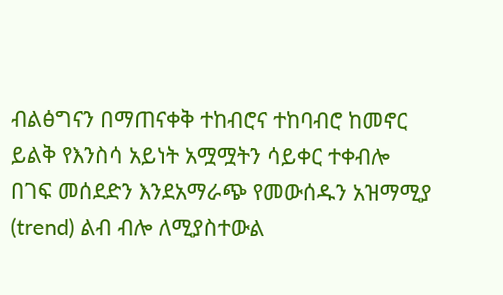ብልፅግናን በማጠናቀቅ ተከብሮና ተከባብሮ ከመኖር ይልቅ የእንስሳ አይነት አሟሟትን ሳይቀር ተቀብሎ በገፍ መሰደድን እንደአማራጭ የመውሰዱን አዝማሚያ (trend) ልብ ብሎ ለሚያስተውል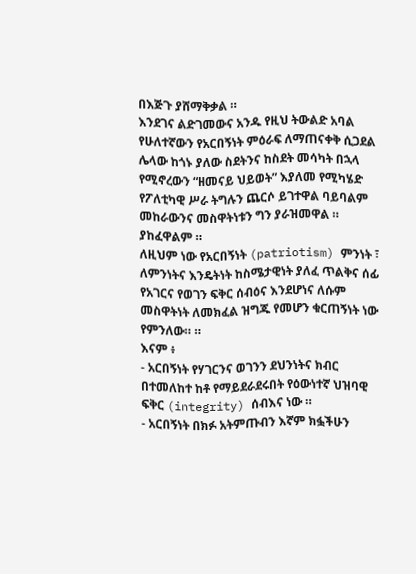በእጅጉ ያሸማቅቃል ።
እንደገና ልድገመውና አንዱ የዚህ ትውልድ አባል የሁለተኛውን የአርበኝነት ምዕራፍ ለማጠናቀቅ ሲጋደል ሌላው ከጎኑ ያለው ስደትንና ከስደት መሳካት በኋላ የሚኖረውን “ዘመናይ ህይወት” እያለመ የሚካሄድ የፖለቲካዊ ሥራ ትግሉን ጨርሶ ይገተዋል ባይባልም መከራውንና መስዋትነቱን ግን ያራዝመዋል ። ያከፈዋልም ።
ለዚህም ነው የአርበኝነት (patriotism) ምንነት ፣ ለምንነትና እንዴትነት ከስሜታዊነት ያለፈ ጥልቅና ሰፊ የአገርና የወገን ፍቅር ሰብዕና እንደሆነና ለሱም መስዋትነት ለመክፈል ዝግጁ የመሆን ቁርጠኝነት ነው የምንለው። ።
እናም ፥
- አርበኝነት የሃገርንና ወገንን ደህንነትና ክብር በተመለከተ ከቶ የማይደራደሩበት የዕውነተኛ ህዝባዊ ፍቅር (integrity) ሰብእና ነው ።
- አርበኝነት በክፉ አትምጡብን እኛም ክፏችሁን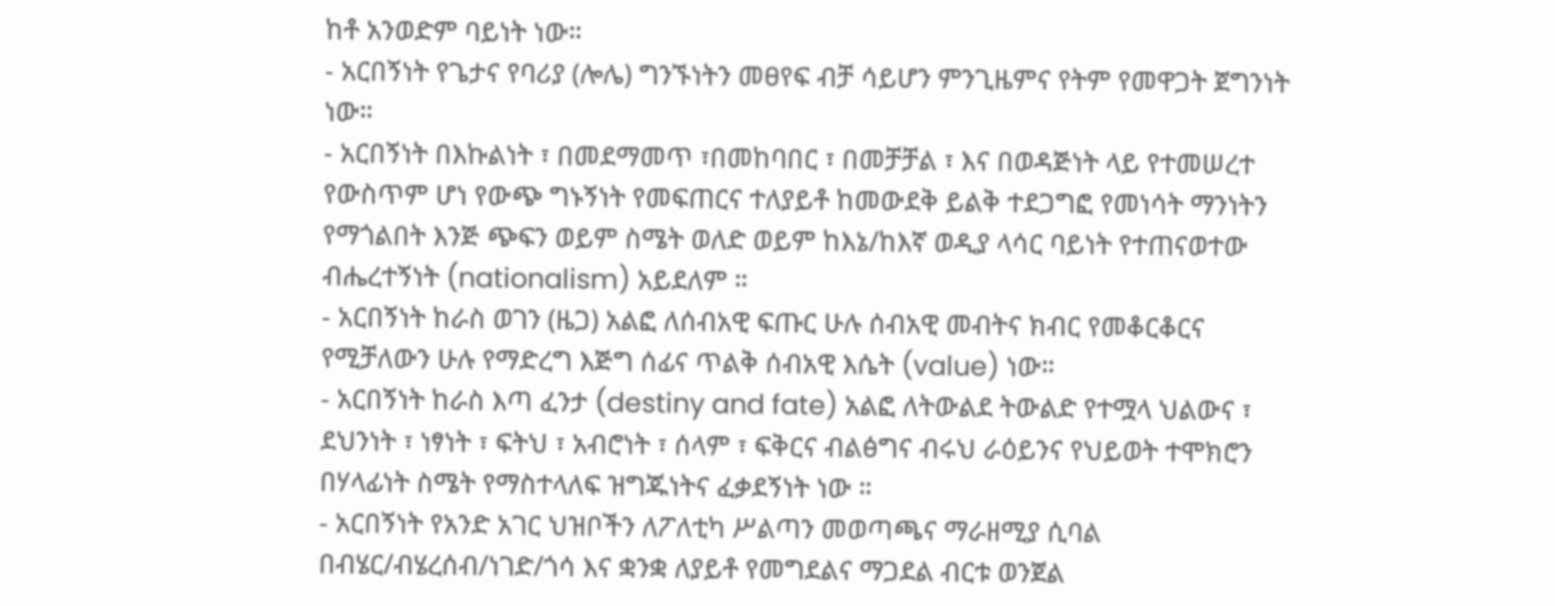ከቶ አንወድም ባይነት ነው።
- አርበኝነት የጌታና የባሪያ (ሎሌ) ግንኙነትን መፀየፍ ብቻ ሳይሆን ምንጊዜምና የትም የመዋጋት ጀግንነት ነው።
- አርበኝነት በእኩልነት ፣ በመደማመጥ ፣በመከባበር ፣ በመቻቻል ፣ እና በወዳጅነት ላይ የተመሠረተ የውስጥም ሆነ የውጭ ግኑኝነት የመፍጠርና ተለያይቶ ከመውደቅ ይልቅ ተደጋግፎ የመነሳት ማንነትን የማጎልበት እንጅ ጭፍን ወይም ስሜት ወለድ ወይም ከእኔ/ከእኛ ወዲያ ላሳር ባይነት የተጠናወተው ብሔረተኝነት (nationalism) አይደለም ።
- አርበኝነት ከራስ ወገን (ዜጋ) አልፎ ለሰብአዊ ፍጡር ሁሉ ሰብአዊ መብትና ክብር የመቆርቆርና የሚቻለውን ሁሉ የማድረግ እጅግ ሰፊና ጥልቅ ሰብአዊ እሴት (value) ነው።
- አርበኝነት ከራስ እጣ ፈንታ (destiny and fate) አልፎ ለትውልደ ትውልድ የተሟላ ህልውና ፣ ደህንነት ፣ ነፃነት ፣ ፍትህ ፣ አብሮነት ፣ ሰላም ፣ ፍቅርና ብልፅግና ብሩህ ራዕይንና የህይወት ተሞክሮን በሃላፊነት ስሜት የማስተላለፍ ዝግጁነትና ፈቃደኝነት ነው ።
- አርበኝነት የአንድ አገር ህዝቦችን ለፖለቲካ ሥልጣን መወጣጫና ማራዘሚያ ሲባል በብሄር/ብሄረሰብ/ነገድ/ጎሳ እና ቋንቋ ለያይቶ የመግደልና ማጋደል ብርቱ ወንጀል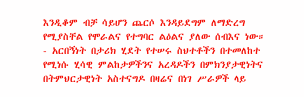እንዲቆም ብቻ ሳይሆን ጨርሶ እንዳይደግም ለማድረግ የሚያስቸል የሞራልና የተግባር ልዕልና ያለው ሰብእና ነው።
- አርበኝነት በታሪክ ሂደት የተሠሩ ስህተቶችን በተመለከተ የሚነሱ ሂሳዊ ምልከታዎችንና አረዳዶችን በምክንያታዊነትና በትምህርታዊነት አስተናግዶ በዛሬና በነገ ሥራዎች ላይ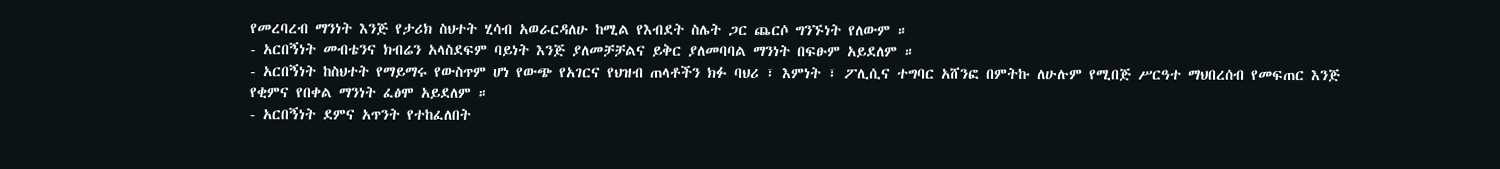የመረባረብ ማንነት እንጅ የታሪክ ስህተት ሂሳብ አወራርዳለሁ ከሚል የእብደት ስሌት ጋር ጨርሶ ግንኙነት የለውም ።
- አርበኝነት መብቴንና ክብሬን አላስደፍም ባይነት እንጅ ያለመቻቻልና ይቅር ያለመባባል ማንነት በፍፁም አይደለም ።
- አርበኝነት ከስህተት የማይማሩ የውስጥም ሆነ የውጭ የአገርና የህዝብ ጠላቶችን ክፉ ባህሪ ፣ እምነት ፣ ፖሊሲና ተግባር አሸንፎ በምትኩ ለሁሉም የሚበጅ ሥርዓተ ማህበረሰብ የመፍጠር እንጅ የቂምና የበቀል ማንነት ፈፅሞ አይደለም ።
- አርበኝነት ደምና አጥንት የተከፈለበት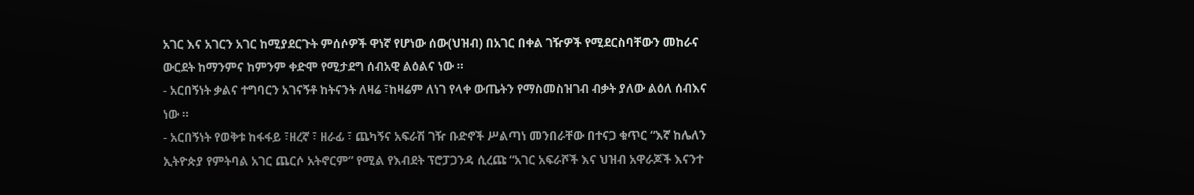አገር እና አገርን አገር ከሚያደርጉት ምሰሶዎች ዋነኛ የሆነው ሰው(ህዝብ) በአገር በቀል ገዥዎች የሚደርስባቸውን መከራና ውርደት ከማንምና ከምንም ቀድሞ የሚታደግ ሰብአዊ ልዕልና ነው ።
- አርበኝነት ቃልና ተግባርን አገናኝቶ ከትናንት ለዛሬ ፣ከዛሬም ለነገ የላቀ ውጤትን የማስመስዝገብ ብቃት ያለው ልዕለ ሰብእና ነው ።
- አርበኝነት የወቅቱ ከፋፋይ ፣ዘረኛ ፣ ዘራፊ ፣ ጨካኝና አፍራሽ ገዥ ቡድኖች ሥልጣነ መንበራቸው በተናጋ ቁጥር “እኛ ከሌለን ኢትዮጵያ የምትባል አገር ጨርሶ አትኖርም” የሚል የእብደት ፕሮፓጋንዳ ሲረጩ “አገር አፍራሾች እና ህዝብ አዋራጆች እናንተ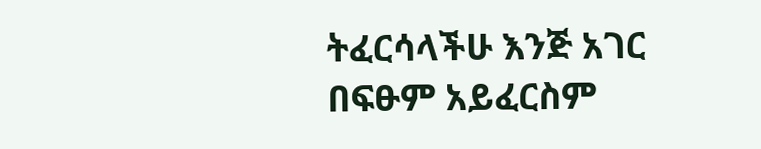ትፈርሳላችሁ እንጅ አገር በፍፁም አይፈርስም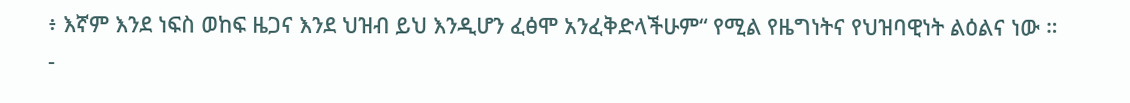፥ እኛም እንደ ነፍስ ወከፍ ዜጋና እንደ ህዝብ ይህ እንዲሆን ፈፅሞ አንፈቅድላችሁም“ የሚል የዜግነትና የህዝባዊነት ልዕልና ነው ።
-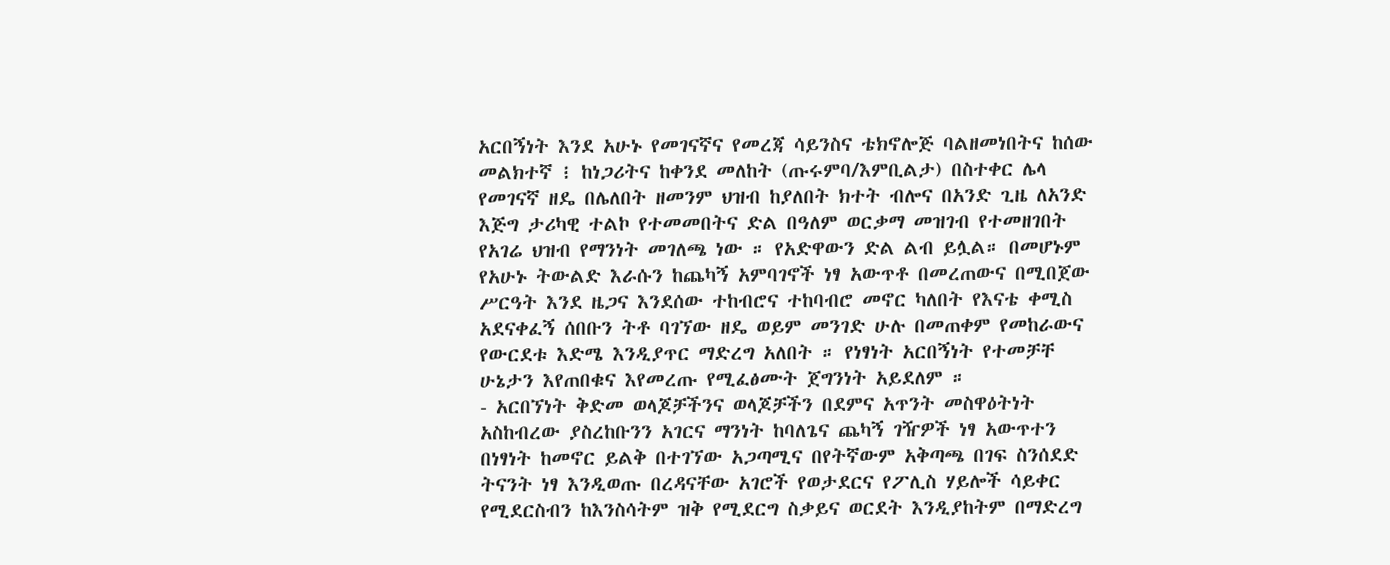አርበኝነት እንደ አሁኑ የመገናኛና የመረጃ ሳይንስና ቴክኖሎጅ ባልዘመነበትና ከሰው መልክተኛ ፧ ከነጋሪትና ከቀንደ መለከት (ጡሩምባ/እምቢልታ) በስተቀር ሌላ የመገናኛ ዘዴ በሌለበት ዘመንም ህዝብ ከያለበት ክተት ብሎና በአንድ ጊዜ ለአንድ እጅግ ታሪካዊ ተልኮ የተመመበትና ድል በዓለም ወርቃማ መዝገብ የተመዘገበት የአገሬ ህዝብ የማንነት መገለጫ ነው ። የአድዋውን ድል ልብ ይሏል። በመሆኑም የአሁኑ ትውልድ እራሱን ከጨካኝ አምባገኖች ነፃ አውጥቶ በመረጠውና በሚበጀው ሥርዓት እንደ ዜጋና እንደሰው ተከብሮና ተከባብሮ መኖር ካለበት የእናቴ ቀሚስ አደናቀፈኝ ሰበቡን ትቶ ባገኘው ዘዴ ወይም መንገድ ሁሉ በመጠቀም የመከራውና የውርደቱ እድሜ እንዲያጥር ማድረግ አለበት ። የነፃነት አርበኝነት የተመቻቸ ሁኔታን እየጠበቁና እየመረጡ የሚፈፅሙት ጀግንነት አይደለም ።
- አርበኘነት ቅድመ ወላጆቻችንና ወላጆቻችን በደምና አጥንት መስዋዕትነት አስከብረው ያስረከቡንን አገርና ማንነት ከባለጌና ጨካኝ ገዥዎች ነፃ አውጥተን በነፃነት ከመኖር ይልቅ በተገኘው አጋጣሚና በየትኛውም አቅጣጫ በገፍ ስንሰደድ ትናንት ነፃ እንዲወጡ በረዳናቸው አገሮች የወታደርና የፖሊስ ሃይሎች ሳይቀር የሚደርስብን ከእንስሳትም ዝቅ የሚደርግ ስቃይና ወርደት እንዲያከትም በማድረግ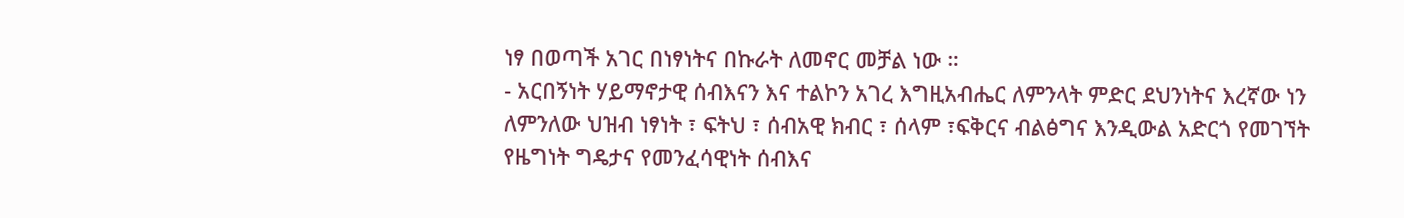ነፃ በወጣች አገር በነፃነትና በኩራት ለመኖር መቻል ነው ።
- አርበኝነት ሃይማኖታዊ ሰብእናን እና ተልኮን አገረ እግዚአብሔር ለምንላት ምድር ደህንነትና እረኛው ነን ለምንለው ህዝብ ነፃነት ፣ ፍትህ ፣ ሰብአዊ ክብር ፣ ሰላም ፣ፍቅርና ብልፅግና እንዲውል አድርጎ የመገኘት የዜግነት ግዴታና የመንፈሳዊነት ሰብእና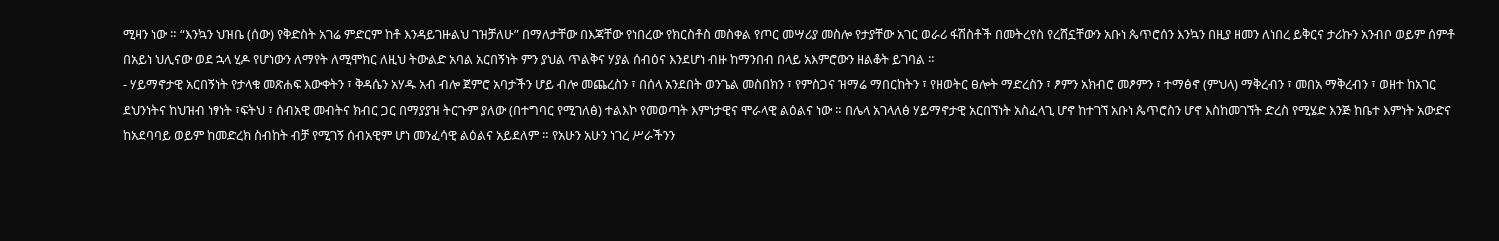ሚዛን ነው ። “እንኳን ህዝቤ (ሰው) የቅድስት አገሬ ምድርም ከቶ እንዳይገዙልህ ገዝቻለሁ” በማለታቸው በእጃቸው የነበረው የክርስቶስ መስቀል የጦር መሣሪያ መስሎ የታያቸው አገር ወራሪ ፋሽስቶች በመትረየስ የረሸኗቸውን አቡነ ጴጥሮሰን እንኳን በዚያ ዘመን ለነበረ ይቅርና ታሪኩን አንብቦ ወይም ሰምቶ በአይነ ህሊናው ወደ ኋላ ሂዶ የሆነውን ለማየት ለሚሞክር ለዚህ ትውልድ አባል አርበኝነት ምን ያህል ጥልቅና ሃያል ሰብዕና እንደሆነ ብዙ ከማንበብ በላይ አእምሮውን ዘልቆት ይገባል ።
- ሃይማኖታዊ አርበኝነት የታላቁ መጽሐፍ እውቀትን ፣ ቅዳሴን አሃዱ አብ ብሎ ጀምሮ አባታችን ሆይ ብሎ መጨረስን ፣ በሰላ አንደበት ወንጌል መስበክን ፣ የምስጋና ዝማሬ ማበርከትን ፣ የዘወትር ፀሎት ማድረስን ፣ ፆምን አክብሮ መፆምን ፣ ተማፅኖ (ምህላ) ማቅረብን ፣ መበአ ማቅረብን ፣ ወዘተ ከአገር ደህንነትና ከህዝብ ነፃነት ፣ፍትህ ፣ ሰብአዊ መብትና ክብር ጋር በማያያዝ ትርጉም ያለው (በተግባር የሚገለፅ) ተልእኮ የመወጣት እምነታዊና ሞራላዊ ልዕልና ነው ። በሌላ አገላለፅ ሃይማኖታዊ አርበኘነት አስፈላጊ ሆኖ ከተገኘ አቡነ ጴጥሮስን ሆኖ እስከመገኘት ድረስ የሚሄድ እንጅ ከቤተ እምነት አውድና ከአደባባይ ወይም ከመድረክ ስብከት ብቻ የሚገኝ ሰብአዊም ሆነ መንፈሳዊ ልዕልና አይደለም ። የአሁን አሁን ነገረ ሥራችንን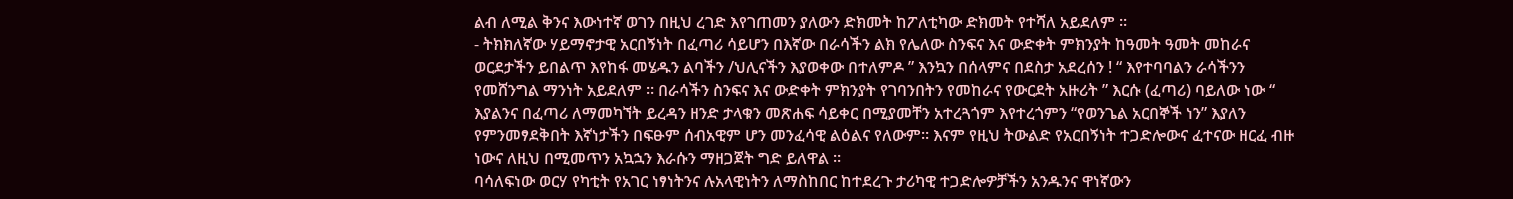ልብ ለሚል ቅንና እውነተኛ ወገን በዚህ ረገድ እየገጠመን ያለውን ድክመት ከፖለቲካው ድክመት የተሻለ አይደለም ።
- ትክክለኛው ሃይማኖታዊ አርበኝነት በፈጣሪ ሳይሆን በእኛው በራሳችን ልክ የሌለው ስንፍና እና ውድቀት ምክንያት ከዓመት ዓመት መከራና ወርደታችን ይበልጥ እየከፋ መሄዱን ልባችን /ህሊናችን እያወቀው በተለምዶ ” እንኳን በሰላምና በደስታ አደረሰን ! “ እየተባባልን ራሳችንን የመሸንግል ማንነት አይደለም ። በራሳችን ስንፍና እና ውድቀት ምክንያት የገባንበትን የመከራና የውርደት አዙሪት ” እርሱ (ፈጣሪ) ባይለው ነው “ እያልንና በፈጣሪ ለማመካኘት ይረዳን ዘንድ ታላቁን መጽሐፍ ሳይቀር በሚያመቸን አተረጓጎም እየተረጎምን “የወንጌል አርበኞች ነን” እያለን የምንመፃደቅበት እኛነታችን በፍፁም ሰብአዊም ሆን መንፈሳዊ ልዕልና የለውም። እናም የዚህ ትውልድ የአርበኝነት ተጋድሎውና ፈተናው ዘርፈ ብዙ ነውና ለዚህ በሚመጥን አኳኋን እራሱን ማዘጋጀት ግድ ይለዋል ።
ባሳለፍነው ወርሃ የካቲት የአገር ነፃነትንና ሉአላዊነትን ለማስከበር ከተደረጉ ታሪካዊ ተጋድሎዎቻችን አንዱንና ዋነኛውን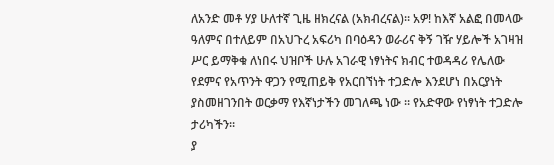ለአንድ መቶ ሃያ ሁለተኛ ጊዜ ዘክረናል (አክብረናል)። አዎ! ከእኛ አልፎ በመላው ዓለምና በተለይም በአህጉረ አፍሪካ በባዕዳን ወራሪና ቅኝ ገዥ ሃይሎች አገዛዝ ሥር ይማቅቁ ለነበሩ ህዝቦች ሁሉ አገራዊ ነፃነትና ክብር ተወዳዳሪ የሌለው የደምና የአጥንት ዋጋን የሚጠይቅ የአርበኘነት ተጋድሎ እንደሆነ በአርያነት ያስመዘገንበት ወርቃማ የእኛነታችን መገለጫ ነው ። የአድዋው የነፃነት ተጋድሎ ታሪካችን።
ያ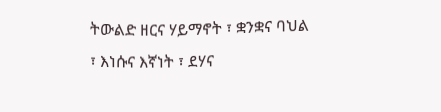ትውልድ ዘርና ሃይማኖት ፣ ቋንቋና ባህል ፣ እነሱና እኛነት ፣ ደሃና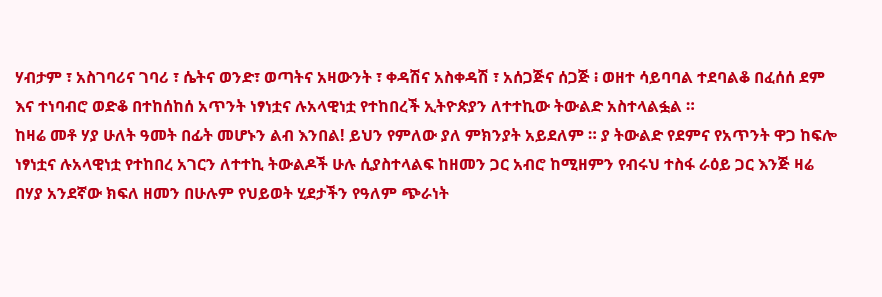ሃብታም ፣ አስገባሪና ገባሪ ፣ ሴትና ወንድ፣ ወጣትና አዛውንት ፣ ቀዳሽና አስቀዳሽ ፣ አሰጋጅና ሰጋጅ ፧ ወዘተ ሳይባባል ተደባልቆ በፈሰሰ ደም እና ተነባብሮ ወድቆ በተከሰከሰ አጥንት ነፃነቷና ሉአላዊነቷ የተከበረች ኢትዮጵያን ለተተኪው ትውልድ አስተላልፏል ።
ከዛሬ መቶ ሃያ ሁለት ዓመት በፊት መሆኑን ልብ እንበል! ይህን የምለው ያለ ምክንያት አይደለም ። ያ ትውልድ የደምና የአጥንት ዋጋ ከፍሎ ነፃነቷና ሉአላዊነቷ የተከበረ አገርን ለተተኪ ትውልዶች ሁሉ ሲያስተላልፍ ከዘመን ጋር አብሮ ከሚዘምን የብሩህ ተስፋ ራዕይ ጋር እንጅ ዛሬ በሃያ አንደኛው ክፍለ ዘመን በሁሉም የህይወት ሂደታችን የዓለም ጭራነት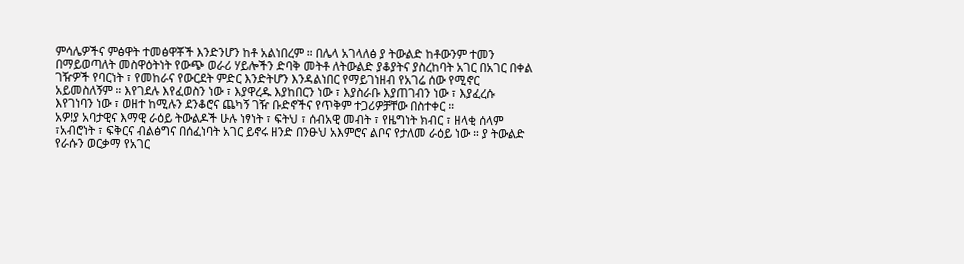ምሳሌዎችና ምፅዋት ተመፅዋቾች እንድንሆን ከቶ አልነበረም ። በሌላ አገላለፅ ያ ትውልድ ከቶውንም ተመን በማይወጣለት መስዋዕትነት የውጭ ወራሪ ሃይሎችን ድባቅ መትቶ ለትውልድ ያቆያትና ያስረከባት አገር በአገር በቀል ገዥዎች የባርነት ፣ የመከራና የውርደት ምድር እንድትሆን እንዳልነበር የማይገነዘብ የአገሬ ሰው የሚኖር አይመስለኝም ። እየገደሉ እየፈወስን ነው ፣ እያዋረዱ እያከበርን ነው ፣ እያስራቡ እያጠገብን ነው ፣ እያፈረሱ እየገነባን ነው ፣ ወዘተ ከሚሉን ደንቆሮና ጨካኝ ገዥ ቡድኖችና የጥቅም ተጋሪዎቻቸው በስተቀር ።
አዎ!ያ አባታዊና እማዊ ራዕይ ትውልዶች ሁሉ ነፃነት ፣ ፍትህ ፣ ሰብአዊ መብት ፣ የዜግነት ክብር ፣ ዘላቂ ሰላም ፣አብሮነት ፣ ፍቅርና ብልፅግና በሰፈነባት አገር ይኖሩ ዘንድ በንፁህ አእምሮና ልቦና የታለመ ራዕይ ነው ። ያ ትውልድ የራሱን ወርቃማ የአገር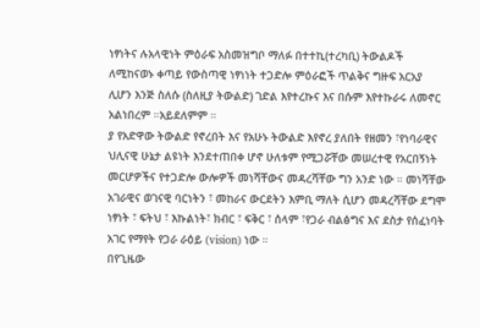ነፃነትና ሉአላዊነት ምዕራፍ አስመዝግቦ ማለፉ በተተኪ(ተረካቢ) ትውልዶች ለሚከናወኑ ቀጣይ የውስጣዊ ነፃነነት ተጋድሎ ምዕራፎች ጥልቅና ግዙፍ አርአያ ሊሆን እንጅ ስለሱ (ስለዚያ ትውልድ) ገድል እየተረኩና እና በሱም እየተኩራሩ ለመኖር አልነበረም ።አይደለምም ።
ያ የአድዋው ትውልድ የኖረበት እና የአሁኑ ትውልድ እየኖረ ያለበት የዘመን ፣የነባራዊና ህሊናዊ ሁኔታ ልዩነት እንደተጠበቀ ሆኖ ሁለቱም የሚጋሯቸው መሠረተዊ የአርበኝነት መርሆዎችና የተጋድሎ ውሎዎች መነሻቸውና መዳረሻቸው ግን አንድ ነው ። መነሻቸው አገራዊና ወገናዊ ባርነትን ፣ መከራና ውርደትን እምቢ ማለት ሲሆን መዳረሻቸው ደግሞ ነፃነት ፣ ፍትህ ፣ እኩልነት፣ ክብር ፣ ፍቅር ፣ ሰላም ፣የጋራ ብልፅግና እና ደስታ የሰፈነባት አገር የማየት የጋራ ራዕይ (vision) ነው ።
በየጊዜው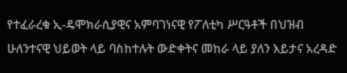የተፈራረቁ ኢ-ዴሞክራሲያዊና አምባገነናዊ የፖለቲካ ሥርዓቶች በህዝብ ሁለንተናዊ ህይወት ላይ ባስከተሉት ውድቀትና መከራ ላይ ያለን እይታና አረዳድ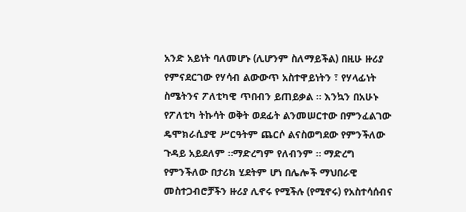አንድ አይነት ባለመሆኑ (ሊሆንም ስለማይችል) በዚሁ ዙሪያ የምናደርገው የሃሳብ ልውውጥ አስተዋይነትን ፣ የሃላፊነት ስሜትንና ፖለቲካዊ ጥበብን ይጠይቃል ። እንኳን በአሁኑ የፖለቲካ ትኩሳት ወቅት ወደፊት ልንመሠርተው በምንፈልገው ዴሞክራሲያዊ ሥርዓትም ጨርሶ ልናስወግደው የምንችለው ጉዳይ አይደለም ።ማድረግም የለብንም ። ማድረግ የምንችለው በታሪክ ሂደትም ሆነ በሌሎች ማህበራዊ መስተጋብሮቻችን ዙሪያ ሊኖሩ የሚችሉ (የሚኖሩ) የአስተሳሰብና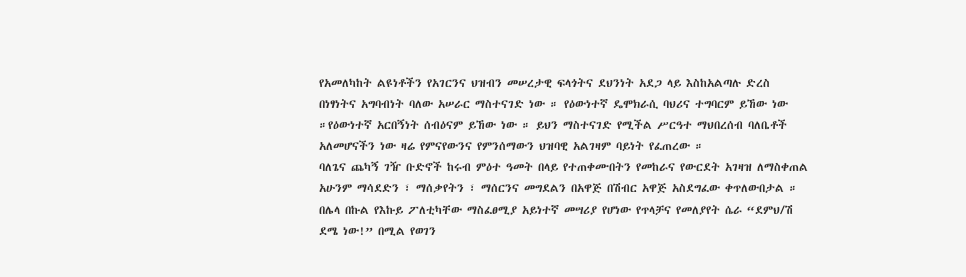የአመለካከት ልዩነቶችን የአገርንና ህዝብን መሠረታዊ ፍላጎትና ደህንነት አደጋ ላይ እስከአልጣሉ ድረስ በነፃነትና አግባብነት ባለው አሠራር ማስተናገድ ነው ። የዕውነተኛ ዴሞክራሲ ባህሪና ተግባርም ይኸው ነው ።የዕውነተኛ አርበኝነት ሰብዕናም ይኸው ነው ። ይህን ማስተናገድ የሚችል ሥርዓተ ማህበረሰብ ባለቤቶች አለመሆናችን ነው ዛሬ የምናየውንና የምንሰማውን ህዝባዊ አልገዛም ባይነት የፈጠረው ።
ባለጌና ጨካኝ ገዥ ቡድኖች ከሩብ ምዕተ ዓመት በላይ የተጠቀሙበትን የመከራና የውርደት አገዛዝ ለማስቀጠል አሁንም ማሳደድን ፣ ማሰቃየትን ፣ ማሰርንና መግደልን በአዋጅ በሽብር አዋጅ አስደግፈው ቀጥለውበታል ። በሌላ በኩል የእኩይ ፖለቲካቸው ማስፈፀሚያ አይነተኛ መሣሪያ የሆነው የጥላቻና የመለያየት ሴራ “ደምህ/ሽ ደሜ ነው!” በሚል የወገን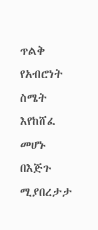ጥልቅ የአብሮነት ስሜት እየከሸፈ መሆኑ በእጅጉ ሚያበረታታ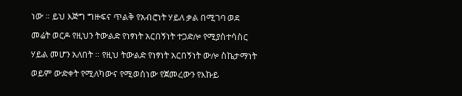ነው ። ይህ እጅግ ግዙፍና ጥልቅ የአብሮነት ሃይለ ቃል በሚገባ ወደ መሬት ወርዶ የዚህን ትውልድ የነፃነት አርበኝነት ተጋድሎ የሚያስተሳስር ሃይል መሆን አለበት ። የዚህ ትውልድ የነፃነት አርበኝነት ውሎ ስኬታማነት ወይም ውድቀት የሚለካውና የሚወሰነው የጀመረውን የእኩይ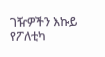ገዥዎችን እኩይ የፖለቲካ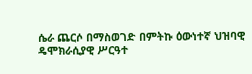ሴራ ጨርሶ በማስወገድ በምትኩ ዕውነተኛ ህዝባዊ ዴሞክራሲያዊ ሥርዓተ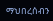ማህበረሰብን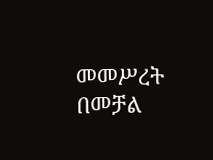መመሥረት በመቻል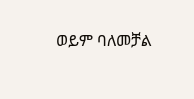ወይም ባለመቻል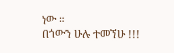ነው ።
በጎውን ሁሉ ተመኘሁ !!!